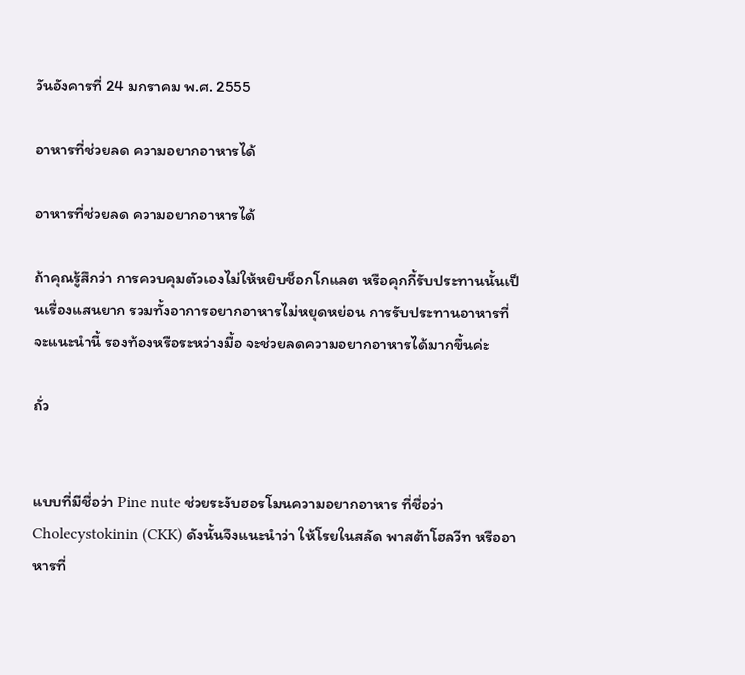วันอังคารที่ 24 มกราคม พ.ศ. 2555

อาหารที่ช่วยลด ความอยากอาหารได้

อาหารที่ช่วยลด ความอยากอาหารได้

ถ้าคุณรู้สึกว่า การควบคุมตัวเองไม่ให้หยิบช็อกโกแลต หรือคุกกี้รับประทานนั้นเป็นเรื่องแสนยาก รวมทั้งอาการอยากอาหารไม่หยุดหย่อน การรับประทานอาหารที่จะแนะนำนี้ รองท้องหรือระหว่างมื้อ จะช่วยลดความอยากอาหารได้มากขึ้นค่ะ

ถั่ว


แบบที่มีชื่อว่า Pine nute ช่วยระงับฮอรโมนความอยากอาหาร ที่ชื่อว่า Cholecystokinin (CKK) ดังนั้นจึงแนะนำว่า ให้โรยในสลัด พาสต้าโฮลวีท หรืออาหารที่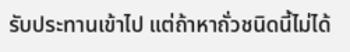รับประทานเข้าไป แต่ถ้าหาถั่วชนิดนี้ไม่ได้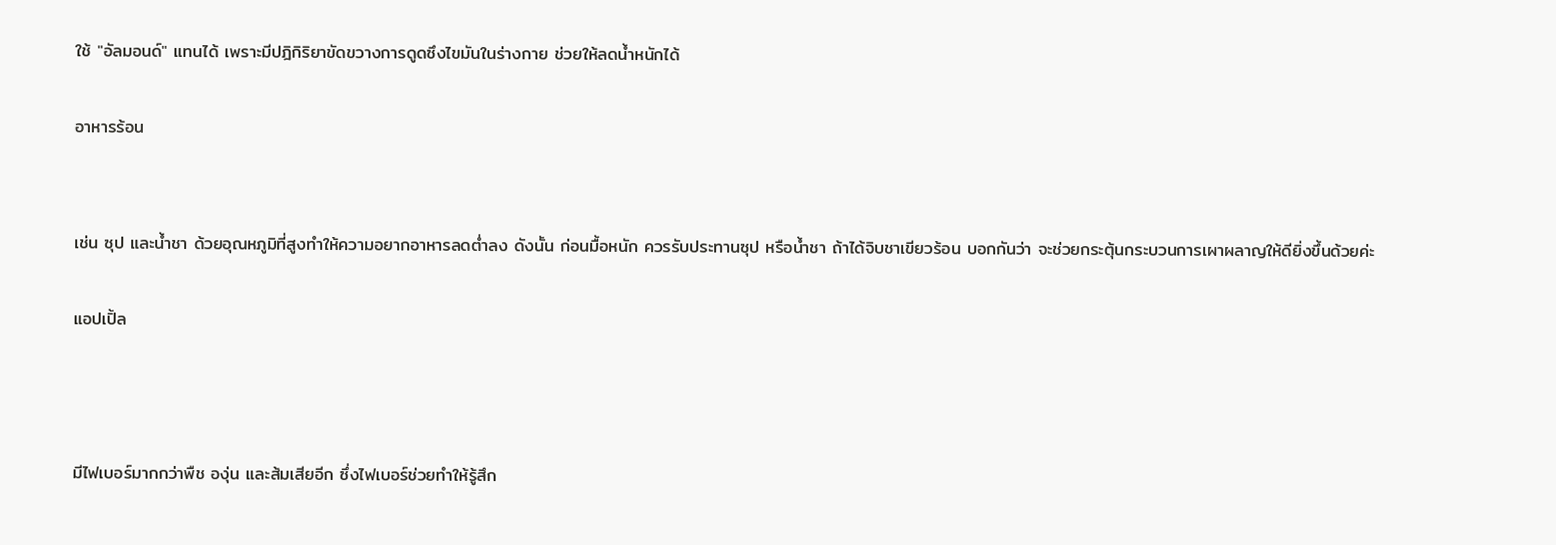ใช้ "อัลมอนด์" แทนได้ เพราะมีปฎิกิริยาขัดขวางการดูดซึงไขมันในร่างกาย ช่วยให้ลดน้ำหนักได้

อาหารร้อน


เช่น ซุป และน้ำชา ด้วยอุณหภูมิที่สูงทำให้ความอยากอาหารลดต่ำลง ดังนั้น ก่อนมื้อหนัก ควรรับประทานซุป หรือน้ำชา ถ้าได้จิบชาเขียวร้อน บอกกันว่า จะช่วยกระตุ้นกระบวนการเผาผลาญให้ดียิ่งขึ้นด้วยค่ะ

แอปเปิ้ล



มีไฟเบอร์มากกว่าพืช องุ่น และส้มเสียอีก ซึ่งไฟเบอร์ช่วยทำให้รู้สึก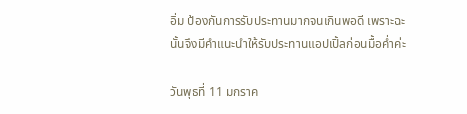อิ่ม ป้องกันการรับประทานมากจนเกินพอดี เพราะฉะนั้นจึงมีคำแนะนำให้รับประทานแอปเปิ้ลก่อนมื้อค่ำค่ะ

วันพุธที่ 11 มกราค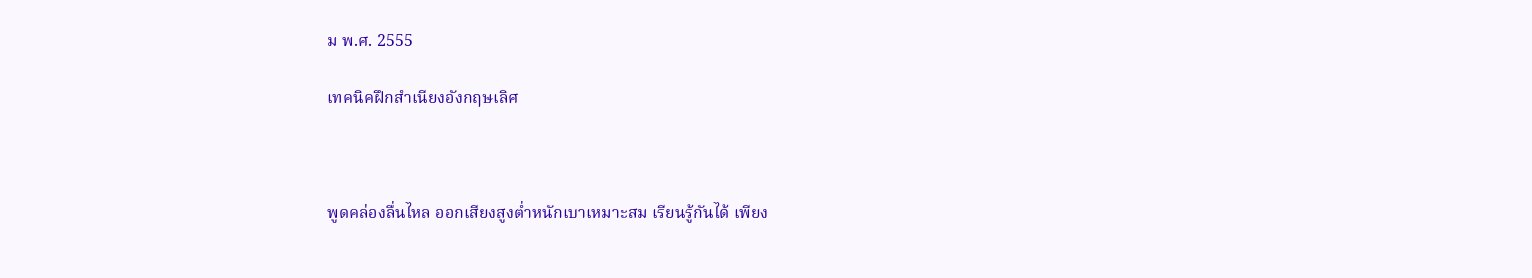ม พ.ศ. 2555

เทคนิคฝึกสำเนียงอังกฤษเลิศ



พูดคล่องลื่นไหล ออกเสียงสูงต่ำหนักเบาเหมาะสม เรียนรู้กันได้ เพียง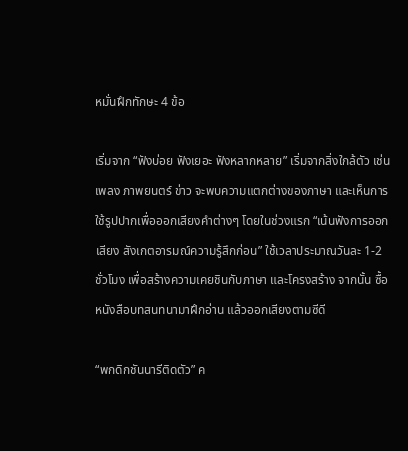หมั่นฝึกทักษะ 4 ข้อ

เริ่มจาก “ฟังบ่อย ฟังเยอะ ฟังหลากหลาย” เริ่มจากสิ่งใกล้ตัว เช่น เพลง ภาพยนตร์ ข่าว จะพบความแตกต่างของภาษา และเห็นการใช้รูปปากเพื่อออกเสียงคำต่างๆ โดยในช่วงแรก “เน้นฟังการออกเสียง สังเกตอารมณ์ความรู้สึกก่อน” ใช้เวลาประมาณวันละ 1-2 ชั่วโมง เพื่อสร้างความเคยชินกับภาษา และโครงสร้าง จากนั้น ซื้อหนังสือบทสนทนามาฝึกอ่าน แล้วออกเสียงตามซีดี

“พกดิกชันนารีติดตัว” ค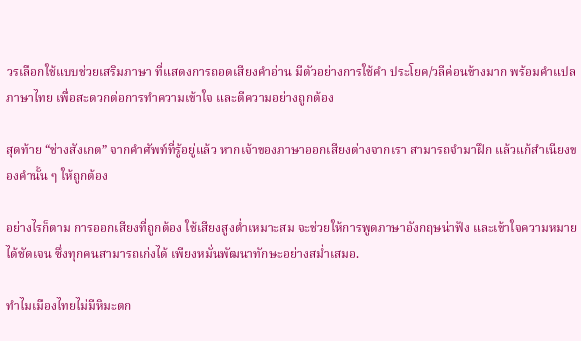วรเลือกใช้แบบช่วยเสริมภาษา ที่แสดงการถอดเสียงคำอ่าน มีตัวอย่างการใช้คำ ประโยค/วลีค่อนข้างมาก พร้อมคำแปลภาษาไทย เพื่อสะดวกต่อการทำความเข้าใจ และตีความอย่างถูกต้อง

สุดท้าย “ช่างสังเกต” จากคำศัพท์ที่รู้อยู่แล้ว หากเจ้าของภาษาออกเสียงต่างจากเรา สามารถจำมาฝึก แล้วแก้สำเนียงของคำนั้น ๆ ให้ถูกต้อง

อย่างไรก็ตาม การออกเสียงที่ถูกต้อง ใช้เสียงสูงต่ำเหมาะสม จะช่วยให้การพูดภาษาอังกฤษน่าฟัง และเข้าใจความหมายได้ชัดเจน ซึ่งทุกคนสามารถเก่งได้ เพียงหมั่นพัฒนาทักษะอย่างสม่ำเสมอ.

ทำไมเมืองไทยไม่มีหิมะตก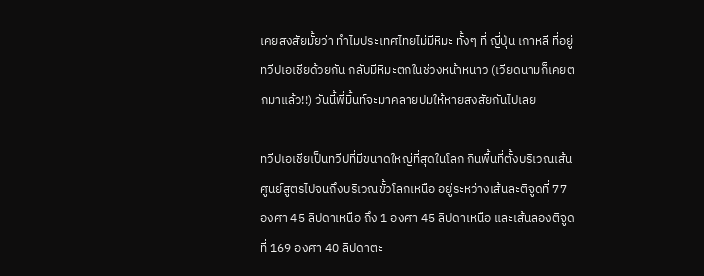เคยสงสัยมั้ยว่า ทำไมประเทศไทยไม่มีหิมะ ทั้งๆ ที่ ญี่ปุ่น เกาหลี ที่อยู่ทวีปเอเชียด้วยกัน กลับมีหิมะตกในช่วงหน้าหนาว (เวียดนามก็เคยตกมาแล้ว!!) วันนี้พี่มิ้นท์จะมาคลายปมให้หายสงสัยกันไปเลย

ทวีปเอเชียเป็นทวีปที่มีขนาดใหญ่ที่สุดในโลก กินพื้นที่ตั้งบริเวณเส้นศูนย์สูตรไปจนถึงบริเวณขั้วโลกเหนือ อยู่ระหว่างเส้นละติจูดที่ 77 องศา 45 ลิปดาเหนือ ถึง 1 องศา 45 ลิปดาเหนือ และเส้นลองติจูดที่ 169 องศา 40 ลิปดาตะ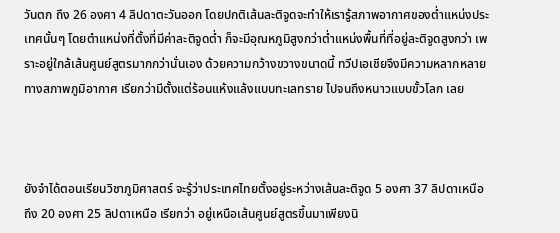วันตก ถึง 26 องศา 4 ลิปดาตะวันออก โดยปกติเส้นละติจูดจะทำให้เรารู้สภาพอากาศของต่ำแหน่งประเทศนั้นๆ โดยตำแหน่งที่ตั้งที่มีค่าละติจูดต่ำ ก็จะมีอุณหภูมิสูงกว่าต่ำแหน่งพื้นที่ที่อยู่ละติจูดสูงกว่า เพราะอยู่ใกล้เส้นศูนย์สูตรมากกว่านั่นเอง ด้วยความกว้างขวางขนาดนี้ ทวีปเอเชียจึงมีความหลากหลายทางสภาพภูมิอากาศ เรียกว่ามีตั้งแต่ร้อนแห้งแล้งแบบทะเลทราย ไปจนถึงหนาวแบบขั้วโลก เลย



ยังจำได้ตอนเรียนวิชาภูมิศาสตร์ จะรู้ว่าประเทศไทยตั้งอยู่ระหว่างเส้นละติจูด 5 องศา 37 ลิปดาเหนือ ถึง 20 องศา 25 ลิปดาเหนือ เรียกว่า อยู่เหนือเส้นศูนย์สูตรขึ้นมาเพียงนิ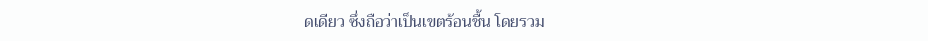ดเดียว ซึ่งถือว่าเป็นเขตร้อนชื้น โดยรวม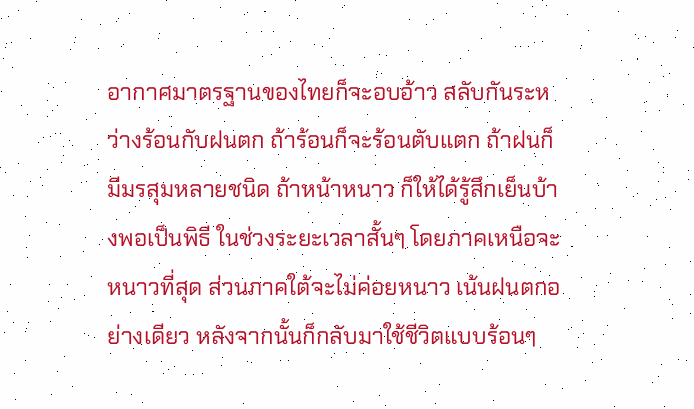อากาศมาตรฐานของไทยก็จะอบอ้าว สลับกันระหว่างร้อนกับฝนตก ถ้าร้อนก็จะร้อนตับแตก ถ้าฝนก็มีมรสุมหลายชนิด ถ้าหน้าหนาว ก็ให้ได้รู้สึกเย็นบ้างพอเป็นพิธี ในช่วงระยะเวลาสั้นๆ โดยภาคเหนือจะหนาวที่สุด ส่วนภาคใต้จะไม่ค่อยหนาว เน้นฝนตกอย่างเดียว หลังจากนั้นก็กลับมาใช้ชีวิตแบบร้อนๆ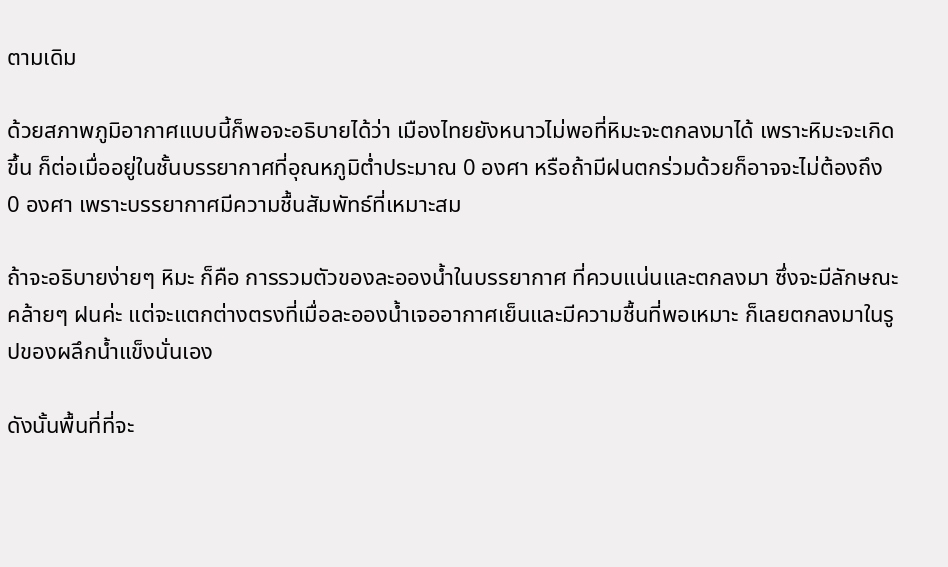ตามเดิม

ด้วยสภาพภูมิอากาศแบบนี้ก็พอจะอธิบายได้ว่า เมืองไทยยังหนาวไม่พอที่หิมะจะตกลงมาได้ เพราะหิมะจะเกิดขึ้น ก็ต่อเมื่ออยู่ในชั้นบรรยากาศที่อุณหภูมิต่ำประมาณ 0 องศา หรือถ้ามีฝนตกร่วมด้วยก็อาจจะไม่ต้องถึง 0 องศา เพราะบรรยากาศมีความชื้นสัมพัทธ์ที่เหมาะสม

ถ้าจะอธิบายง่ายๆ หิมะ ก็คือ การรวมตัวของละอองน้ำในบรรยากาศ ที่ควบแน่นและตกลงมา ซึ่งจะมีลักษณะคล้ายๆ ฝนค่ะ แต่จะแตกต่างตรงที่เมื่อละอองน้ำเจออากาศเย็นและมีความชื้นที่พอเหมาะ ก็เลยตกลงมาในรูปของผลึกน้ำแข็งนั่นเอง

ดังนั้นพื้นที่ที่จะ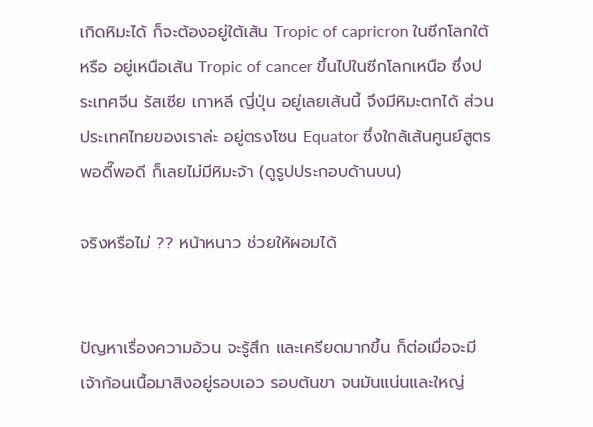เกิดหิมะได้ ก็จะต้องอยู่ใต้เส้น Tropic of capricron ในซีกโลกใต้ หรือ อยู่เหนือเส้น Tropic of cancer ขึ้นไปในซีกโลกเหนือ ซึ่งประเทศจีน รัสเซีย เกาหลี ญี่ปุ่น อยู่เลยเส้นนี้ จึงมีหิมะตกได้ ส่วนประเทศไทยของเราล่ะ อยู่ตรงโซน Equator ซึ่งใกล้เส้นศูนย์สูตรพอดี๊พอดี ก็เลยไม่มีหิมะจ้า (ดูรูปประกอบด้านบน)

จริงหรือไม่ ?? หน้าหนาว ช่วยให้ผอมได้


ปัญหาเรื่องความอ้วน จะรู้สึก และเครียดมากขึ้น ก็ต่อเมื่อจะมีเจ้าก้อนเนื้อมาสิงอยู่รอบเอว รอบต้นขา จนมันแน่นและใหญ่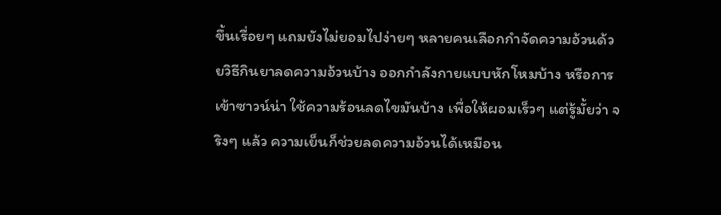ขึ้นเรื่อยๆ แถมยังไม่ยอมไปง่ายๆ หลายคนเลือกกำจัดความอ้วนด้วยวิธีกินยาลดความอ้วนบ้าง ออกกำลังกายแบบหักโหมบ้าง หรือการเข้าซาวน์น่า ใช้ความร้อนลดไขมันบ้าง เพื่อให้ผอมเร็วๆ แต่รู้มั้ยว่า จริงๆ แล้ว ความเย็นก็ช่วยลดความอ้วนได้เหมือน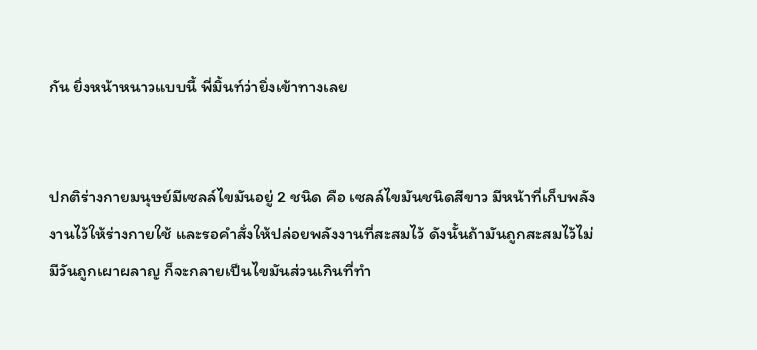กัน ยิ่งหน้าหนาวแบบนี้ พี่มิ้นท์ว่ายิ่งเข้าทางเลย


ปกติร่างกายมนุษย์มีเซลล์ไขมันอยู่ 2 ชนิด คือ เซลล์ไขมันชนิดสีขาว มีหน้าที่เก็บพลังงานไว้ให้ร่างกายใช้ และรอคำสั่งให้ปล่อยพลังงานที่สะสมไว้ ดังนั้นถ้ามันถูกสะสมไว้ไม่มีวันถูกเผาผลาญ ก็จะกลายเป็นไขมันส่วนเกินที่ทำ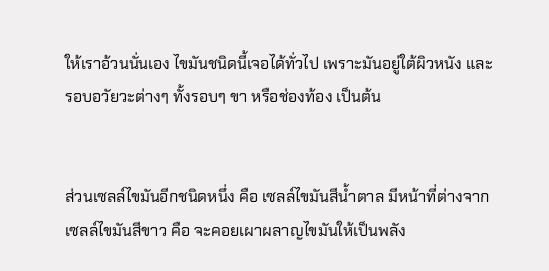ให้เราอ้วนนั่นเอง ไขมันชนิดนี้เจอได้ทั่วไป เพราะมันอยู่ใต้ผิวหนัง และรอบอวัยวะต่างๆ ทั้งรอบๆ ขา หรือช่องท้อง เป็นต้น


ส่วนเซลล์ไขมันอีกชนิดหนึ่ง คือ เซลล์ไขมันสีน้ำตาล มีหน้าที่ต่างจากเซลล์ไขมันสีขาว คือ จะคอยเผาผลาญไขมันให้เป็นพลัง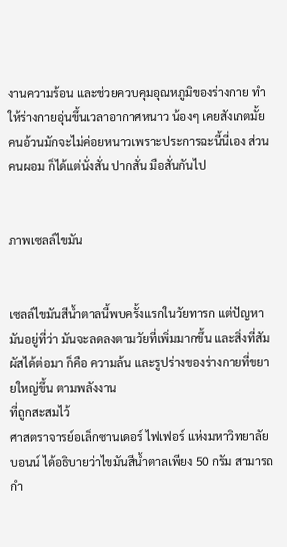งานความร้อน และช่วยควบคุมอุณหภูมิของร่างกาย ทำให้ร่างกายอุ่นขึ้นเวลาอากาศหนาว น้องๆ เคยสังเกตมั้ย คนอ้วนมักจะไม่ค่อยหนาวเพราะประการฉะนี้นี่เอง ส่วนคนผอม ก็ได้แต่นั่งสั่น ปากสั่น มือสั่นกันไป


ภาพเซลล์ไขมัน


เซลล์ไขมันสีน้ำตาลนี้พบครั้งแรกในวัยทารก แต่ปัญหามันอยู่ที่ว่า มันจะลดลงตามวัยที่เพิ่มมากขึ้น และสิ่งที่สัมผัสได้ต่อมา ก็คือ ความล้น และรูปร่างของร่างกายที่ขยายใหญ่ขึ้น ตามพลังงาน
ที่ถูกสะสมไว้
ศาสตราจารย์อเล็กซานเดอร์ ไฟเฟอร์ แห่งมหาวิทยาลัยบอนน์ ได้อธิบายว่าไขมันสีน้ำตาลเพียง 50 กรัม สามารถกำ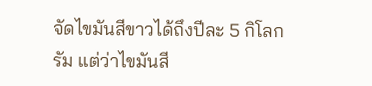จัดไขมันสีขาวได้ถึงปีละ 5 กิโลกรัม แต่ว่าไขมันสี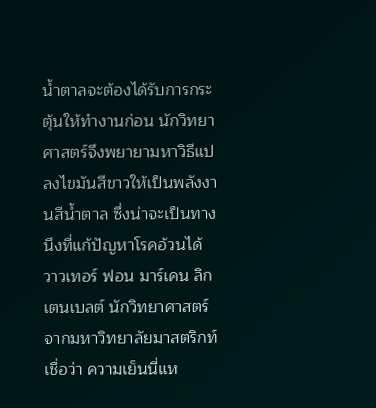น้ำตาลจะต้องได้รับการกระตุ้นให้ทำงานก่อน นักวิทยาศาสตร์จึงพยายามหาวิธีแปลงไขมันสีขาวให้เป็นพลังงานสีน้ำตาล ซึ่งน่าจะเป็นทางนึงที่แก้ปัญหาโรคอ้วนได้
วาวเทอร์ ฟอน มาร์เคน ลิกเตนเบลต์ นักวิทยาศาสตร์จากมหาวิทยาลัยมาสตริกท์ เชื่อว่า ความเย็นนี่แห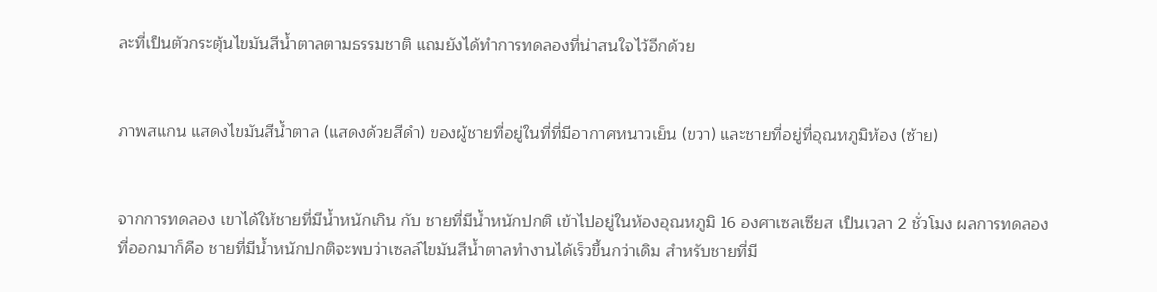ละที่เป็นตัวกระตุ้นไขมันสีน้ำตาลตามธรรมชาติ แถมยังได้ทำการทดลองที่น่าสนใจไว้อีกด้วย


ภาพสแกน แสดงไขมันสีน้ำตาล (แสดงด้วยสีดำ) ของผู้ชายที่อยู่ในที่ที่มีอากาศหนาวเย็น (ขวา) และชายที่อยู่ที่อุณหภูมิห้อง (ซ้าย)


จากการทดลอง เขาได้ให้ชายที่มีน้ำหนักเกิน กับ ชายที่มีน้ำหนักปกติ เข้าไปอยู่ในห้องอุณหภูมิ 16 องศาเซลเซียส เป็นเวลา 2 ชั่วโมง ผลการทดลองที่ออกมาก็คือ ชายที่มีน้ำหนักปกติจะพบว่าเซลล์ไขมันสีน้ำตาลทำงานได้เร็วขึ้นกว่าเดิม สำหรับชายที่มี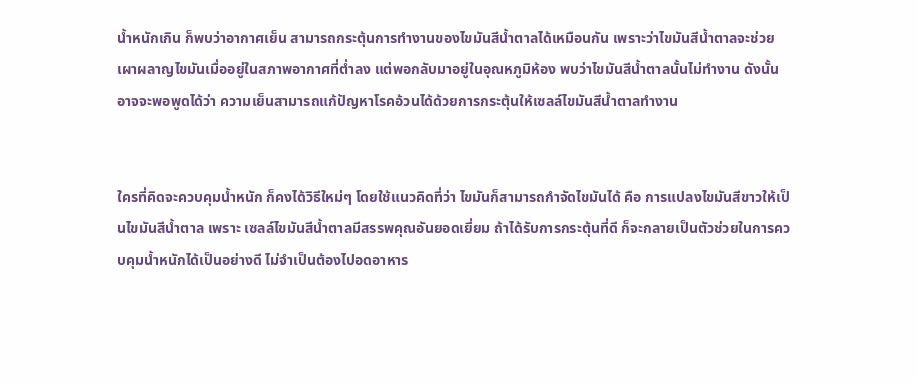น้ำหนักเกิน ก็พบว่าอากาศเย็น สามารถกระตุ้นการทำงานของไขมันสีน้ำตาลได้เหมือนกัน เพราะว่าไขมันสีน้ำตาลจะช่วยเผาผลาญไขมันเมื่ออยู่ในสภาพอากาศที่ต่ำลง แต่พอกลับมาอยู่ในอุณหภูมิห้อง พบว่าไขมันสีน้ำตาลนั้นไม่ทำงาน ดังนั้นอาจจะพอพูดได้ว่า ความเย็นสามารถแก้ปัญหาโรคอ้วนได้ด้วยการกระตุ้นให้เซลล์ไขมันสีน้ำตาลทำงาน


ใครที่คิดจะควบคุมน้ำหนัก ก็คงได้วิธีใหม่ๆ โดยใช้แนวคิดที่ว่า ไขมันก็สามารถกำจัดไขมันได้ คือ การแปลงไขมันสีขาวให้เป็นไขมันสีน้ำตาล เพราะ เซลล์ไขมันสีน้ำตาลมีสรรพคุณอันยอดเยี่ยม ถ้าได้รับการกระตุ้นที่ดี ก็จะกลายเป็นตัวช่วยในการควบคุมน้ำหนักได้เป็นอย่างดี ไม่จำเป็นต้องไปอดอาหาร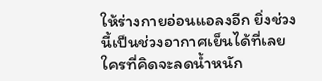ให้ร่างกายอ่อนแอลงอีก ยิ่งช่วงนี้เป็นช่วงอากาศเย็นได้ที่เลย ใครที่คิดจะลดน้ำหนัก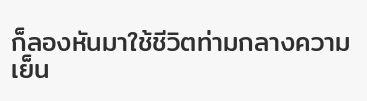ก็ลองหันมาใช้ชีวิตท่ามกลางความเย็น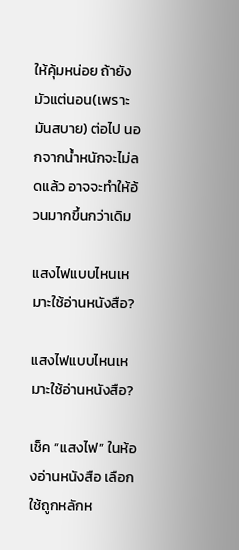ให้คุ้มหน่อย ถ้ายังมัวแต่นอน(เพราะมันสบาย) ต่อไป นอกจากน้ำหนักจะไม่ลดแล้ว อาจจะทำให้อ้วนมากขึ้นกว่าเดิม

แสงไฟแบบไหนเหมาะใช้อ่านหนังสือ?

แสงไฟแบบไหนเหมาะใช้อ่านหนังสือ?

เช็ค “แสงไฟ” ในห้องอ่านหนังสือ เลือกใช้ถูกหลักห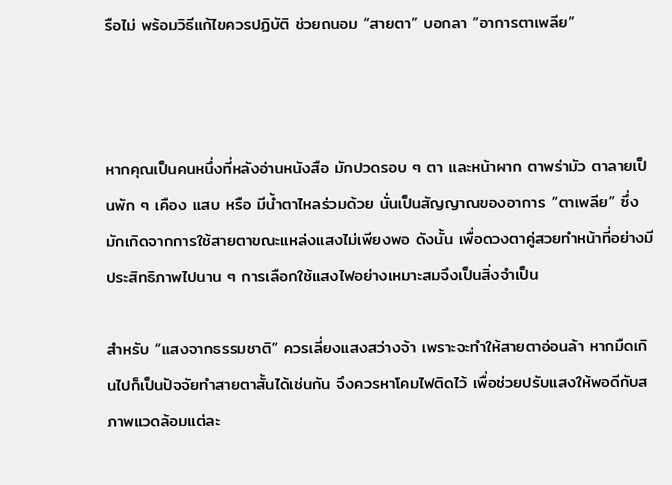รือไม่ พร้อมวิธีแก้ไขควรปฏิบัติ ช่วยถนอม “สายตา” บอกลา “อาการตาเพลีย”



หากคุณเป็นคนหนึ่งที่หลังอ่านหนังสือ มักปวดรอบ ๆ ตา และหน้าผาก ตาพร่ามัว ตาลายเป็นพัก ๆ เคือง แสบ หรือ มีน้ำตาไหลร่วมด้วย นั่นเป็นสัญญาณของอาการ “ตาเพลีย” ซึ่งมักเกิดจากการใช้สายตาขณะแหล่งแสงไม่เพียงพอ ดังนั้น เพื่อดวงตาคู่สวยทำหน้าที่อย่างมีประสิทธิภาพไปนาน ๆ การเลือกใช้แสงไฟอย่างเหมาะสมจึงเป็นสิ่งจำเป็น

สำหรับ “แสงจากธรรมชาติ” ควรเลี่ยงแสงสว่างจ้า เพราะจะทำให้สายตาอ่อนล้า หากมืดเกินไปก็เป็นปัจจัยทำสายตาสั้นได้เช่นกัน จึงควรหาโคมไฟติดไว้ เพื่อช่วยปรับแสงให้พอดีกับสภาพแวดล้อมแต่ละ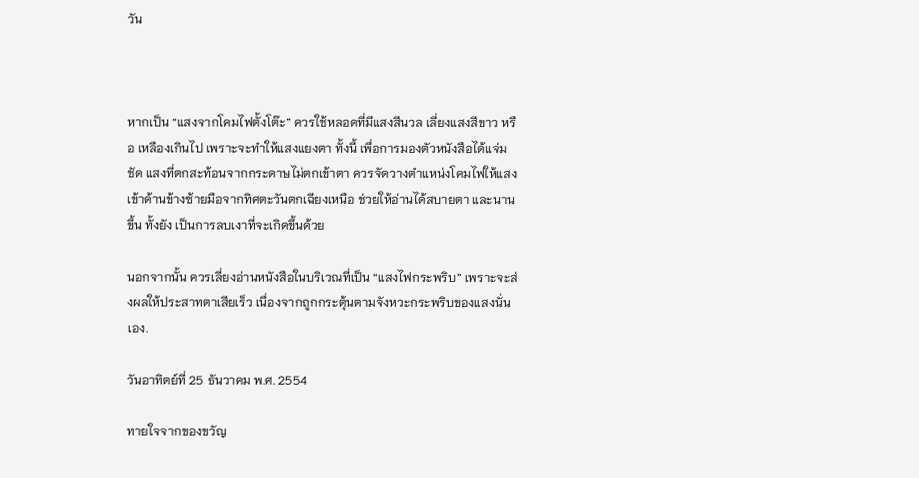วัน



หากเป็น “แสงจากโคมไฟตั้งโต๊ะ” ควรใช้หลอดที่มีแสงสีนวล เลี่ยงแสงสีขาว หรือ เหลืองเกินไป เพราะจะทำให้แสงแยงตา ทั้งนี้ เพื่อการมองตัวหนังสือได้แจ่มชัด แสงที่ตกสะท้อนจากกระดาษไม่ตกเข้าตา ควรจัดวางตำแหน่งโคมไฟให้แสงเข้าด้านข้างซ้ายมือจากทิศตะวันตกเฉียงเหนือ ช่วยให้อ่านได้สบายตา และนานขึ้น ทั้งยัง เป็นการลบเงาที่จะเกิดขึ้นด้วย

นอกจากนั้น ควรเลี่ยงอ่านหนังสือในบริเวณที่เป็น “แสงไฟกระพริบ” เพราะจะส่งผลให้ประสาทตาเสียเร็ว เนื่องจากถูกกระตุ้นตามจังหวะกระพริบของแสงนั่นเอง.

วันอาทิตย์ที่ 25 ธันวาคม พ.ศ. 2554

ทายใจจากของขวัญ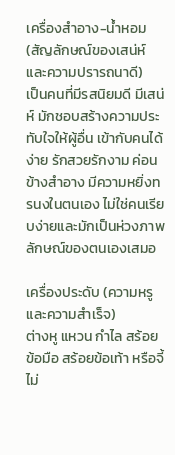เครื่องสำอาง-น้ำหอม (สัญลักษณ์ของเสน่ห์และความปรารถนาดี)
เป็นคนที่มีรสนิยมดี มีเสน่ห์ มักชอบสร้างความประทับใจให้ผู้อื่น เข้ากับคนได้ง่าย รักสวยรักงาม ค่อนข้างสำอาง มีความหยิ่งทรนงในตนเอง ไม่ใช่คนเรียบง่ายและมักเป็นห่วงภาพลักษณ์ของตนเองเสมอ

เครื่องประดับ (ความหรูและความสำเร็จ)
ต่างหู แหวน กำไล สร้อยข้อมือ สร้อยข้อเท้า หรือจี้ ไม่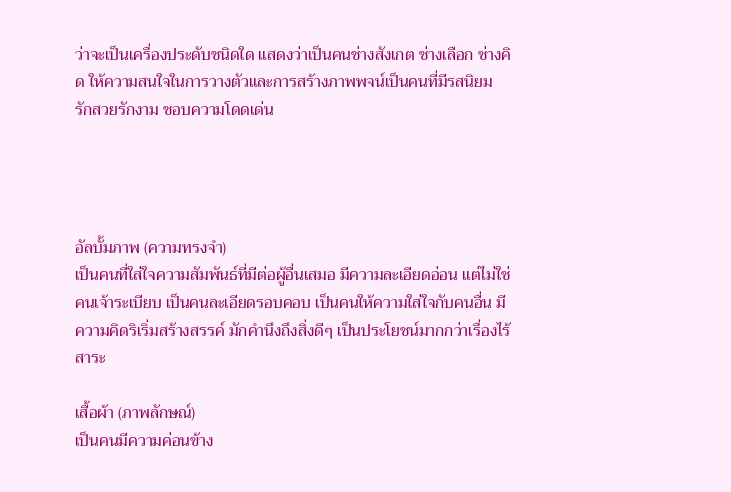ว่าจะเป็นเครื่องประดับชนิดใด แสดงว่าเป็นคนช่างสังเกต ช่างเลือก ช่างคิด ให้ความสนใจในการวางตัวและการสร้างภาพพจน์เป็นคนที่มีรสนิยม รักสวยรักงาม ชอบความโดดเด่น




อัลบั้มภาพ (ความทรงจำ)
เป็นคนที่ใส่ใจความสัมพันธ์ที่มีต่อผู้อื่นเสมอ มีความละเอียดอ่อน แต่ไม่ใช่คนเจ้าระเบียบ เป็นคนละเอียดรอบคอบ เป็นคนให้ความใส่ใจกับคนอื่น มีความคิดริเริ่มสร้างสรรค์ มักคำนึงถึงสิ่งดีๆ เป็นประโยชน์มากกว่าเรื่องไร้สาระ

เสื้อผ้า (ภาพลักษณ์)
เป็นคนมีความค่อนข้าง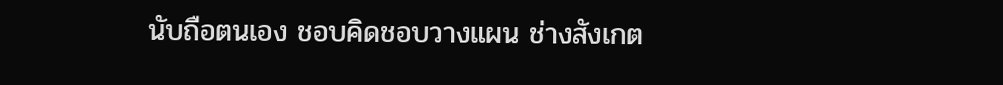นับถือตนเอง ชอบคิดชอบวางแผน ช่างสังเกต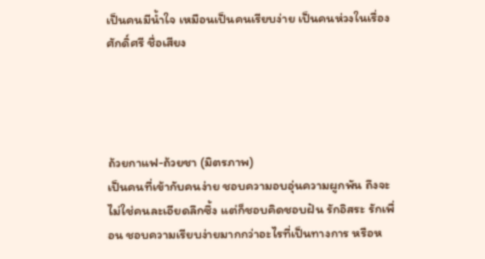เป็นคนมีน้ำใจ เหมือนเป็นคนเรียบง่าย เป็นคนห่วงในเรื่องศักดิ์ศรี ชื่อเสียง




ถ้วยกาแฟ-ถ้วยชา (มิตรภาพ)
เป็นคนที่เข้ากับคนง่าย ชอบความอบอุ่นความผูกพัน ถึงจะไม่ใช่คนละเอียดลึกซึ้ง แต่ก็ชอบคิดชอบฝัน รักอิสระ รักเพื่อน ชอบความเรียบง่ายมากกว่าอะไรที่เป็นทางการ หรือห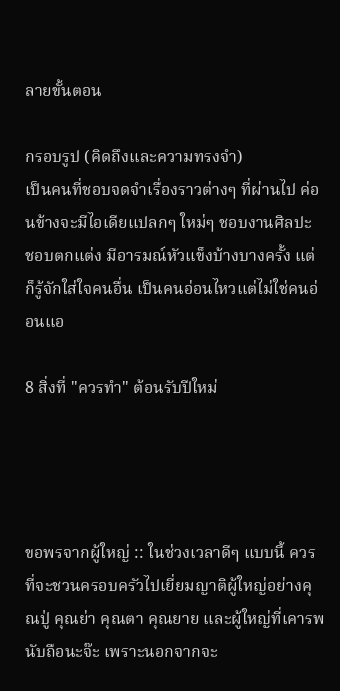ลายขั้นตอน

กรอบรูป (คิดถึงและความทรงจำ)
เป็นคนที่ชอบจดจำเรื่องราวต่างๆ ที่ผ่านไป ค่อนข้างจะมีไอเดียแปลกๆ ใหม่ๆ ชอบงานศิลปะ ชอบตกแต่ง มีอารมณ์หัวแข็งบ้างบางครั้ง แต่ก็รู้จักใส่ใจคนอื่น เป็นคนอ่อนไหวแต่ไม่ใช่คนอ่อนแอ

8 สิ่งที่ "ควรทำ" ต้อนรับปีใหม่




ขอพรจากผู้ใหญ่ :: ในช่วงเวลาดีๆ แบบนี้ ควรที่จะชวนครอบครัวไปเยี่ยมญาติผู้ใหญ่อย่างคุณปู่ คุณย่า คุณตา คุณยาย และผู้ใหญ่ที่เคารพนับถือนะจ๊ะ เพราะนอกจากจะ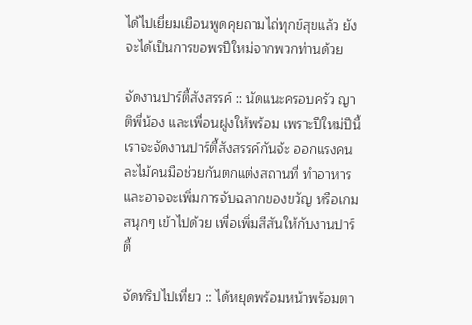ได้ไปเยี่ยมเยือนพูดคุยถามไถ่ทุกข์สุขแล้ว ยังจะได้เป็นการขอพรปีใหม่จากพวกท่านด้วย

จัดงานปาร์ตี้สังสรรค์ :: นัดแนะครอบครัว ญาติพี่น้อง และเพื่อนฝูงให้พร้อม เพราะปีใหม่ปีนี้ เราจะจัดงานปาร์ตี้สังสรรค์กันจ้ะ ออกแรงคนละไม้คนมือช่วยกันตกแต่งสถานที่ ทำอาหาร และอาจจะเพิ่มการจับฉลากของขวัญ หรือเกมสนุกๆ เข้าไปด้วย เพื่อเพิ่มสีสันให้กับงานปาร์ตี้

จัดทริปไปเที่ยว :: ได้หยุดพร้อมหน้าพร้อมตา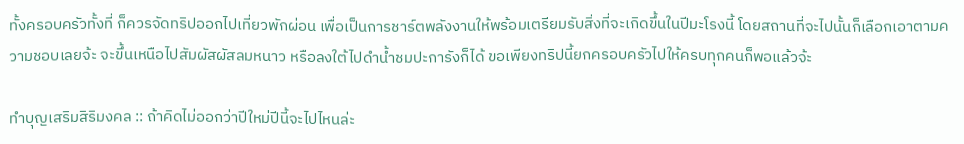ทั้งครอบครัวทั้งที่ ก็ควรจัดทริปออกไปเที่ยวพักผ่อน เพื่อเป็นการชาร์ตพลังงานให้พร้อมเตรียมรับสิ่งที่จะเกิดขึ้นในปีมะโรงนี้ โดยสถานที่จะไปนั้นก็เลือกเอาตามความชอบเลยจ้ะ จะขึ้นเหนือไปสัมผัสผัสลมหนาว หรือลงใต้ไปดำน้ำชมปะการังก็ได้ ขอเพียงทริปนี้ยกครอบครัวไปให้ครบทุกคนก็พอแล้วจ้ะ

ทำบุญเสริมสิริมงคล :: ถ้าคิดไม่ออกว่าปีใหม่ปีนี้จะไปไหนล่ะ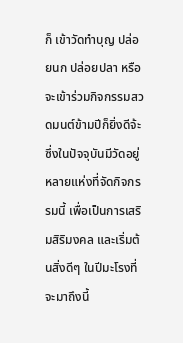ก็ เข้าวัดทำบุญ ปล่อยนก ปล่อยปลา หรือจะเข้าร่วมกิจกรรมสวดมนต์ข้ามปีก็ยิ่งดีจ้ะ ซึ่งในปัจจุบันมีวัดอยู่หลายแห่งที่จัดกิจกรรมนี้ เพื่อเป็นการเสริมสิริมงคล และเริ่มต้นสิ่งดีๆ ในปีมะโรงที่จะมาถึงนี้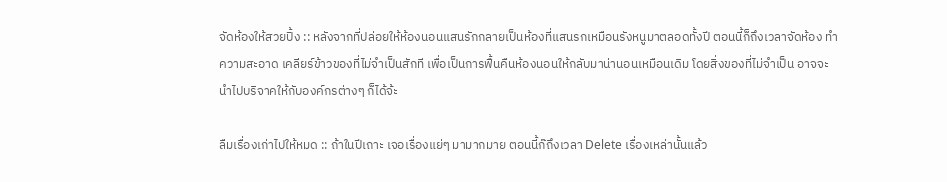จัดห้องให้สวยปิ้ง :: หลังจากที่ปล่อยให้ห้องนอนแสนรักกลายเป็นห้องที่แสนรกเหมือนรังหนูมาตลอดทั้งปี ตอนนี้ก็ถึงเวลาจัดห้อง ทำความสะอาด เคลียร์ข้าวของที่ไม่จำเป็นสักที เพื่อเป็นการฟื้นคืนห้องนอนให้กลับมาน่านอนเหมือนเดิม โดยสิ่งของที่ไม่จำเป็น อาจจะนำไปบริจาคให้กับองค์กรต่างๆ ก็ได้จ้ะ

ลืมเรื่องเก่าไปให้หมด :: ถ้าในปีเถาะ เจอเรื่องแย่ๆ มามากมาย ตอนนี้ก๊ถึงเวลา Delete เรื่องเหล่านั้นแล้ว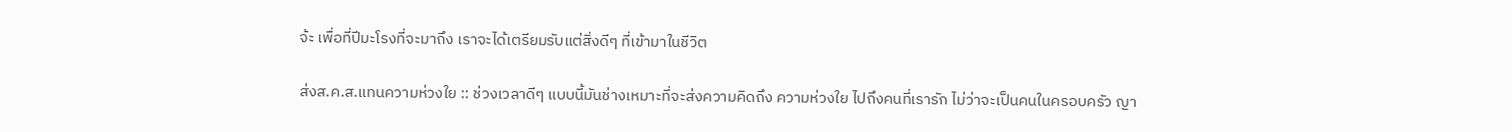จ้ะ เพื่อที่ปีมะโรงที่จะมาถึง เราจะได้เตรียมรับแต่สิ่งดีๆ ที่เข้ามาในชีวิต

ส่งส.ค.ส.แทนความห่วงใย :: ช่วงเวลาดีๆ แบบนี้มันช่างเหมาะที่จะส่งความคิดถึง ความห่วงใย ไปถึงคนที่เรารัก ไม่ว่าจะเป็นคนในครอบครัว ญา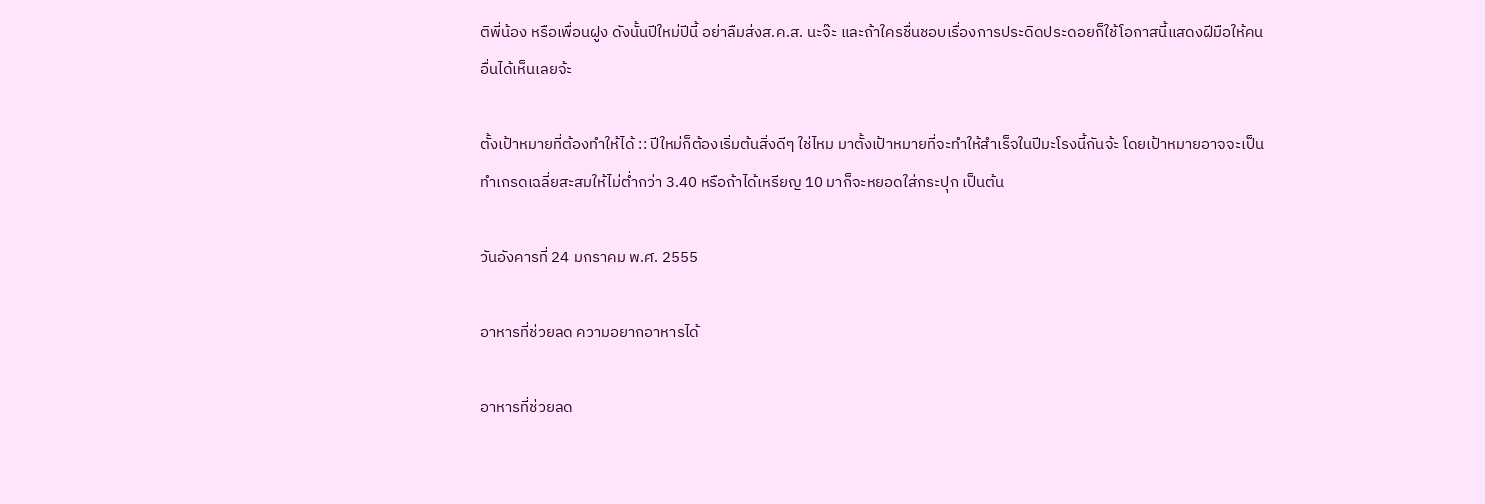ติพี่น้อง หรือเพื่อนฝูง ดังนั้นปีใหม่ปีนี้ อย่าลืมส่งส.ค.ส. นะจ๊ะ และถ้าใครชื่นชอบเรื่องการประดิดประดอยก็ใช้โอกาสนี้แสดงฝีมือให้คนอื่นได้เห็นเลยจ้ะ

ตั้งเป้าหมายที่ต้องทำให้ได้ :: ปีใหม่ก็ต้องเริ่มต้นสิ่งดีๆ ใช่ไหม มาตั้งเป้าหมายที่จะทำให้สำเร็จในปีมะโรงนี้กันจ้ะ โดยเป้าหมายอาจจะเป็นทำเกรดเฉลี่ยสะสมให้ไม่ต่ำกว่า 3.40 หรือถ้าได้เหรียญ 10 มาก็จะหยอดใส่กระปุก เป็นต้น

วันอังคารที่ 24 มกราคม พ.ศ. 2555

อาหารที่ช่วยลด ความอยากอาหารได้

อาหารที่ช่วยลด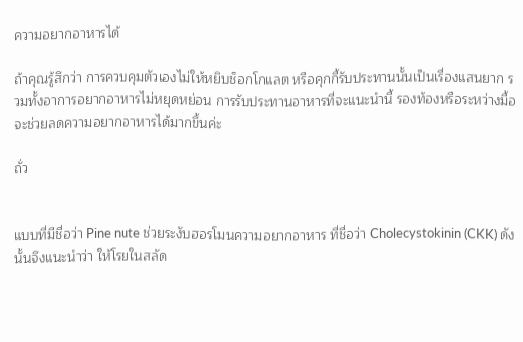ความอยากอาหารได้

ถ้าคุณรู้สึกว่า การควบคุมตัวเองไม่ให้หยิบช็อกโกแลต หรือคุกกี้รับประทานนั้นเป็นเรื่องแสนยาก รวมทั้งอาการอยากอาหารไม่หยุดหย่อน การรับประทานอาหารที่จะแนะนำนี้ รองท้องหรือระหว่างมื้อ จะช่วยลดความอยากอาหารได้มากขึ้นค่ะ

ถั่ว


แบบที่มีชื่อว่า Pine nute ช่วยระงับฮอรโมนความอยากอาหาร ที่ชื่อว่า Cholecystokinin (CKK) ดังนั้นจึงแนะนำว่า ให้โรยในสลัด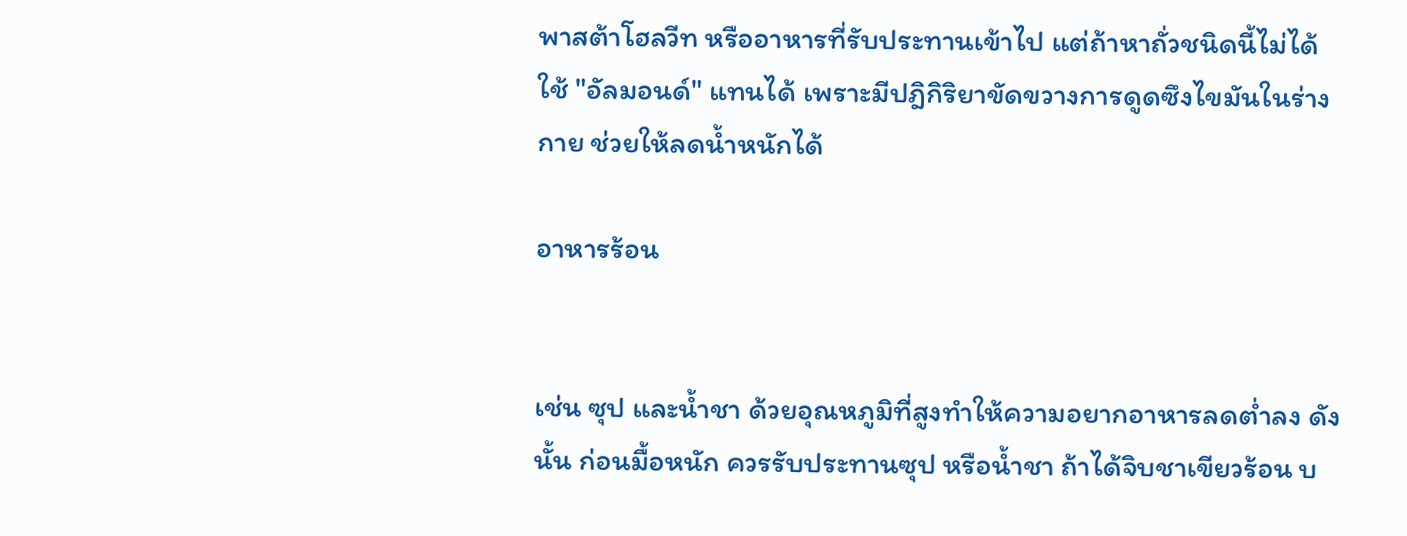พาสต้าโฮลวีท หรืออาหารที่รับประทานเข้าไป แต่ถ้าหาถั่วชนิดนี้ไม่ได้ ใช้ "อัลมอนด์" แทนได้ เพราะมีปฎิกิริยาขัดขวางการดูดซึงไขมันในร่างกาย ช่วยให้ลดน้ำหนักได้

อาหารร้อน


เช่น ซุป และน้ำชา ด้วยอุณหภูมิที่สูงทำให้ความอยากอาหารลดต่ำลง ดังนั้น ก่อนมื้อหนัก ควรรับประทานซุป หรือน้ำชา ถ้าได้จิบชาเขียวร้อน บ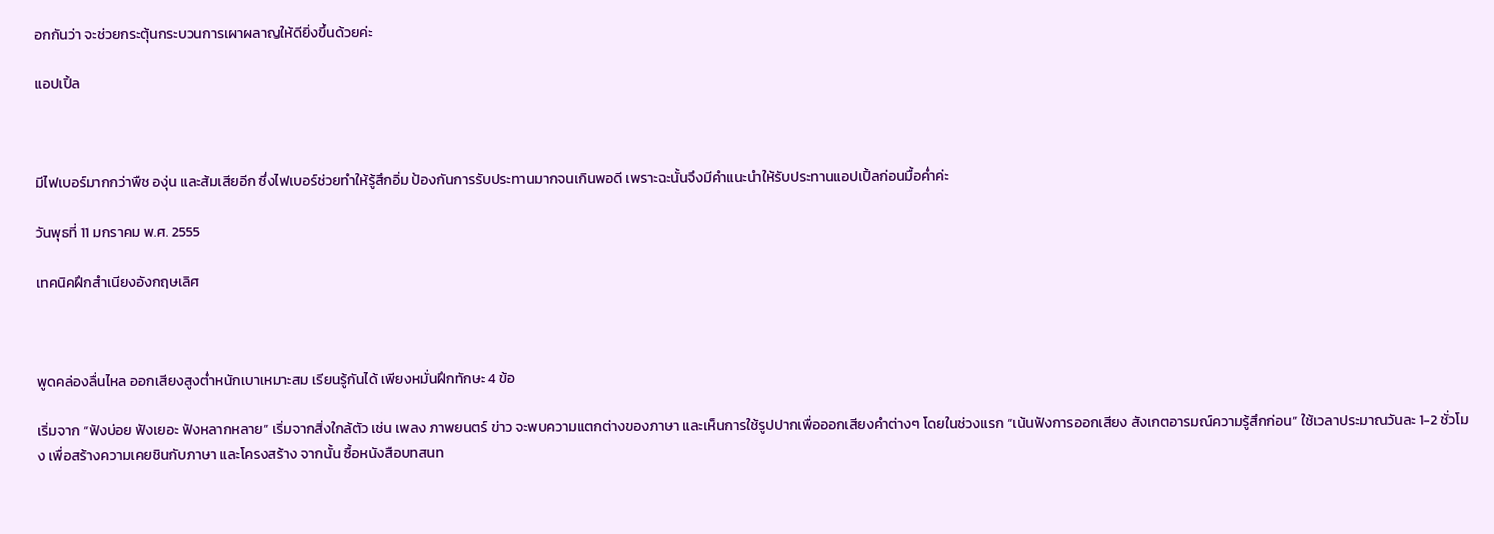อกกันว่า จะช่วยกระตุ้นกระบวนการเผาผลาญให้ดียิ่งขึ้นด้วยค่ะ

แอปเปิ้ล



มีไฟเบอร์มากกว่าพืช องุ่น และส้มเสียอีก ซึ่งไฟเบอร์ช่วยทำให้รู้สึกอิ่ม ป้องกันการรับประทานมากจนเกินพอดี เพราะฉะนั้นจึงมีคำแนะนำให้รับประทานแอปเปิ้ลก่อนมื้อค่ำค่ะ

วันพุธที่ 11 มกราคม พ.ศ. 2555

เทคนิคฝึกสำเนียงอังกฤษเลิศ



พูดคล่องลื่นไหล ออกเสียงสูงต่ำหนักเบาเหมาะสม เรียนรู้กันได้ เพียงหมั่นฝึกทักษะ 4 ข้อ

เริ่มจาก “ฟังบ่อย ฟังเยอะ ฟังหลากหลาย” เริ่มจากสิ่งใกล้ตัว เช่น เพลง ภาพยนตร์ ข่าว จะพบความแตกต่างของภาษา และเห็นการใช้รูปปากเพื่อออกเสียงคำต่างๆ โดยในช่วงแรก “เน้นฟังการออกเสียง สังเกตอารมณ์ความรู้สึกก่อน” ใช้เวลาประมาณวันละ 1-2 ชั่วโมง เพื่อสร้างความเคยชินกับภาษา และโครงสร้าง จากนั้น ซื้อหนังสือบทสนท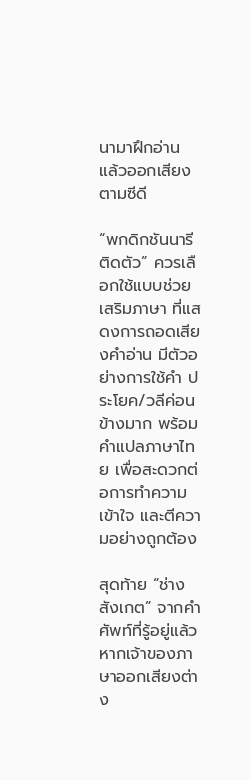นามาฝึกอ่าน แล้วออกเสียงตามซีดี

“พกดิกชันนารีติดตัว” ควรเลือกใช้แบบช่วยเสริมภาษา ที่แสดงการถอดเสียงคำอ่าน มีตัวอย่างการใช้คำ ประโยค/วลีค่อนข้างมาก พร้อมคำแปลภาษาไทย เพื่อสะดวกต่อการทำความเข้าใจ และตีความอย่างถูกต้อง

สุดท้าย “ช่างสังเกต” จากคำศัพท์ที่รู้อยู่แล้ว หากเจ้าของภาษาออกเสียงต่าง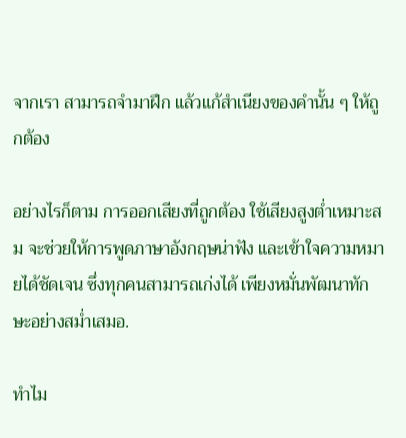จากเรา สามารถจำมาฝึก แล้วแก้สำเนียงของคำนั้น ๆ ให้ถูกต้อง

อย่างไรก็ตาม การออกเสียงที่ถูกต้อง ใช้เสียงสูงต่ำเหมาะสม จะช่วยให้การพูดภาษาอังกฤษน่าฟัง และเข้าใจความหมายได้ชัดเจน ซึ่งทุกคนสามารถเก่งได้ เพียงหมั่นพัฒนาทักษะอย่างสม่ำเสมอ.

ทำไม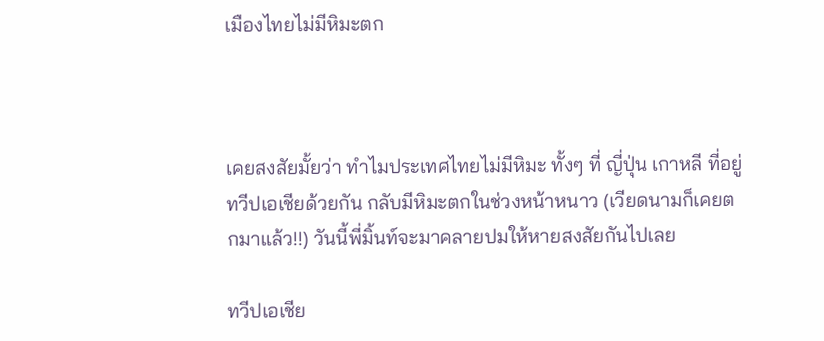เมืองไทยไม่มีหิมะตก



เคยสงสัยมั้ยว่า ทำไมประเทศไทยไม่มีหิมะ ทั้งๆ ที่ ญี่ปุ่น เกาหลี ที่อยู่ทวีปเอเชียด้วยกัน กลับมีหิมะตกในช่วงหน้าหนาว (เวียดนามก็เคยตกมาแล้ว!!) วันนี้พี่มิ้นท์จะมาคลายปมให้หายสงสัยกันไปเลย

ทวีปเอเชีย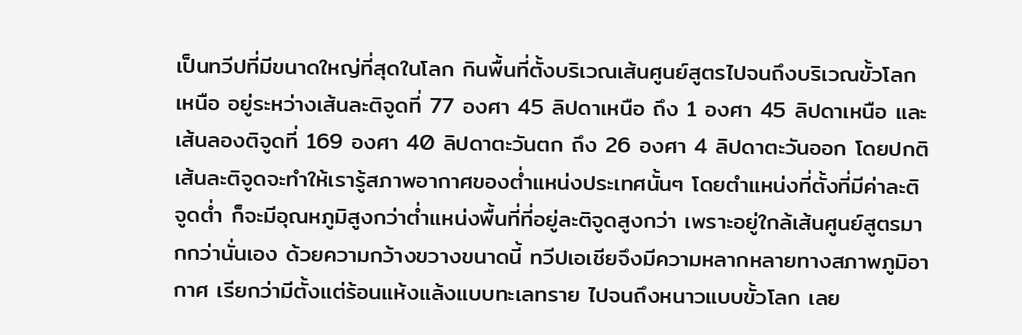เป็นทวีปที่มีขนาดใหญ่ที่สุดในโลก กินพื้นที่ตั้งบริเวณเส้นศูนย์สูตรไปจนถึงบริเวณขั้วโลกเหนือ อยู่ระหว่างเส้นละติจูดที่ 77 องศา 45 ลิปดาเหนือ ถึง 1 องศา 45 ลิปดาเหนือ และเส้นลองติจูดที่ 169 องศา 40 ลิปดาตะวันตก ถึง 26 องศา 4 ลิปดาตะวันออก โดยปกติเส้นละติจูดจะทำให้เรารู้สภาพอากาศของต่ำแหน่งประเทศนั้นๆ โดยตำแหน่งที่ตั้งที่มีค่าละติจูดต่ำ ก็จะมีอุณหภูมิสูงกว่าต่ำแหน่งพื้นที่ที่อยู่ละติจูดสูงกว่า เพราะอยู่ใกล้เส้นศูนย์สูตรมากกว่านั่นเอง ด้วยความกว้างขวางขนาดนี้ ทวีปเอเชียจึงมีความหลากหลายทางสภาพภูมิอากาศ เรียกว่ามีตั้งแต่ร้อนแห้งแล้งแบบทะเลทราย ไปจนถึงหนาวแบบขั้วโลก เลย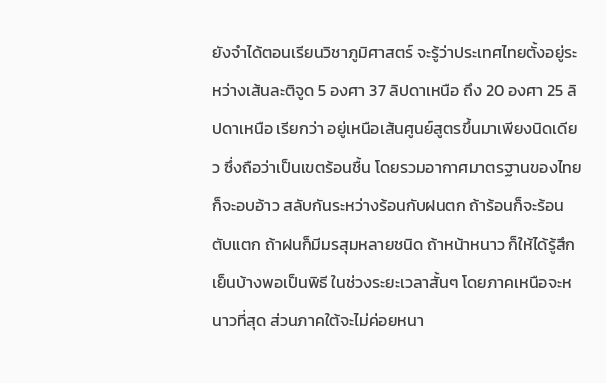ยังจำได้ตอนเรียนวิชาภูมิศาสตร์ จะรู้ว่าประเทศไทยตั้งอยู่ระหว่างเส้นละติจูด 5 องศา 37 ลิปดาเหนือ ถึง 20 องศา 25 ลิปดาเหนือ เรียกว่า อยู่เหนือเส้นศูนย์สูตรขึ้นมาเพียงนิดเดียว ซึ่งถือว่าเป็นเขตร้อนชื้น โดยรวมอากาศมาตรฐานของไทยก็จะอบอ้าว สลับกันระหว่างร้อนกับฝนตก ถ้าร้อนก็จะร้อนตับแตก ถ้าฝนก็มีมรสุมหลายชนิด ถ้าหน้าหนาว ก็ให้ได้รู้สึกเย็นบ้างพอเป็นพิธี ในช่วงระยะเวลาสั้นๆ โดยภาคเหนือจะหนาวที่สุด ส่วนภาคใต้จะไม่ค่อยหนา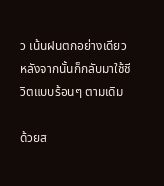ว เน้นฝนตกอย่างเดียว หลังจากนั้นก็กลับมาใช้ชีวิตแบบร้อนๆ ตามเดิม

ด้วยส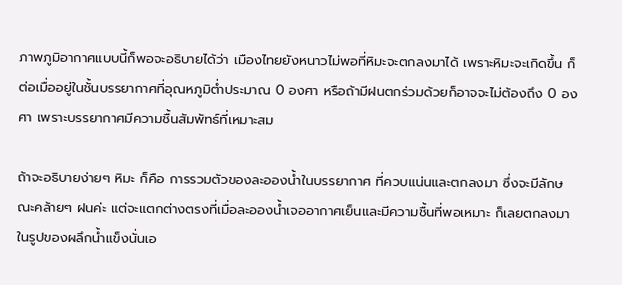ภาพภูมิอากาศแบบนี้ก็พอจะอธิบายได้ว่า เมืองไทยยังหนาวไม่พอที่หิมะจะตกลงมาได้ เพราะหิมะจะเกิดขึ้น ก็ต่อเมื่ออยู่ในชั้นบรรยากาศที่อุณหภูมิต่ำประมาณ 0 องศา หรือถ้ามีฝนตกร่วมด้วยก็อาจจะไม่ต้องถึง 0 องศา เพราะบรรยากาศมีความชื้นสัมพัทธ์ที่เหมาะสม

ถ้าจะอธิบายง่ายๆ หิมะ ก็คือ การรวมตัวของละอองน้ำในบรรยากาศ ที่ควบแน่นและตกลงมา ซึ่งจะมีลักษณะคล้ายๆ ฝนค่ะ แต่จะแตกต่างตรงที่เมื่อละอองน้ำเจออากาศเย็นและมีความชื้นที่พอเหมาะ ก็เลยตกลงมาในรูปของผลึกน้ำแข็งนั่นเอ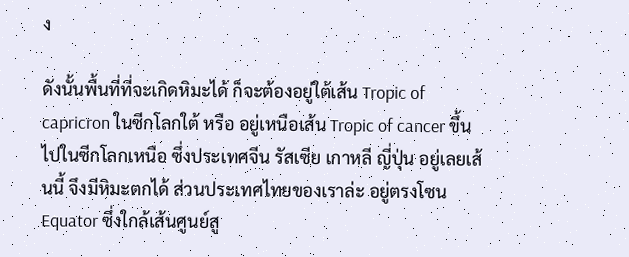ง

ดังนั้นพื้นที่ที่จะเกิดหิมะได้ ก็จะต้องอยู่ใต้เส้น Tropic of capricron ในซีกโลกใต้ หรือ อยู่เหนือเส้น Tropic of cancer ขึ้นไปในซีกโลกเหนือ ซึ่งประเทศจีน รัสเซีย เกาหลี ญี่ปุ่น อยู่เลยเส้นนี้ จึงมีหิมะตกได้ ส่วนประเทศไทยของเราล่ะ อยู่ตรงโซน Equator ซึ่งใกล้เส้นศูนย์สู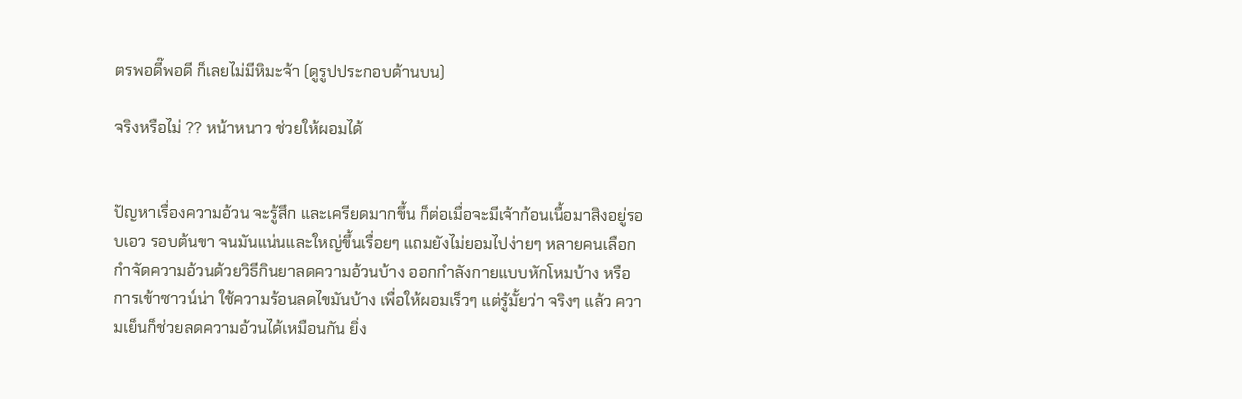ตรพอดี๊พอดี ก็เลยไม่มีหิมะจ้า (ดูรูปประกอบด้านบน)

จริงหรือไม่ ?? หน้าหนาว ช่วยให้ผอมได้


ปัญหาเรื่องความอ้วน จะรู้สึก และเครียดมากขึ้น ก็ต่อเมื่อจะมีเจ้าก้อนเนื้อมาสิงอยู่รอบเอว รอบต้นขา จนมันแน่นและใหญ่ขึ้นเรื่อยๆ แถมยังไม่ยอมไปง่ายๆ หลายคนเลือกกำจัดความอ้วนด้วยวิธีกินยาลดความอ้วนบ้าง ออกกำลังกายแบบหักโหมบ้าง หรือการเข้าซาวน์น่า ใช้ความร้อนลดไขมันบ้าง เพื่อให้ผอมเร็วๆ แต่รู้มั้ยว่า จริงๆ แล้ว ความเย็นก็ช่วยลดความอ้วนได้เหมือนกัน ยิ่ง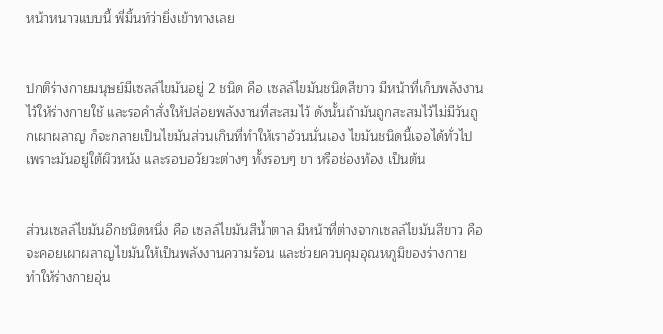หน้าหนาวแบบนี้ พี่มิ้นท์ว่ายิ่งเข้าทางเลย


ปกติร่างกายมนุษย์มีเซลล์ไขมันอยู่ 2 ชนิด คือ เซลล์ไขมันชนิดสีขาว มีหน้าที่เก็บพลังงานไว้ให้ร่างกายใช้ และรอคำสั่งให้ปล่อยพลังงานที่สะสมไว้ ดังนั้นถ้ามันถูกสะสมไว้ไม่มีวันถูกเผาผลาญ ก็จะกลายเป็นไขมันส่วนเกินที่ทำให้เราอ้วนนั่นเอง ไขมันชนิดนี้เจอได้ทั่วไป เพราะมันอยู่ใต้ผิวหนัง และรอบอวัยวะต่างๆ ทั้งรอบๆ ขา หรือช่องท้อง เป็นต้น


ส่วนเซลล์ไขมันอีกชนิดหนึ่ง คือ เซลล์ไขมันสีน้ำตาล มีหน้าที่ต่างจากเซลล์ไขมันสีขาว คือ จะคอยเผาผลาญไขมันให้เป็นพลังงานความร้อน และช่วยควบคุมอุณหภูมิของร่างกาย ทำให้ร่างกายอุ่น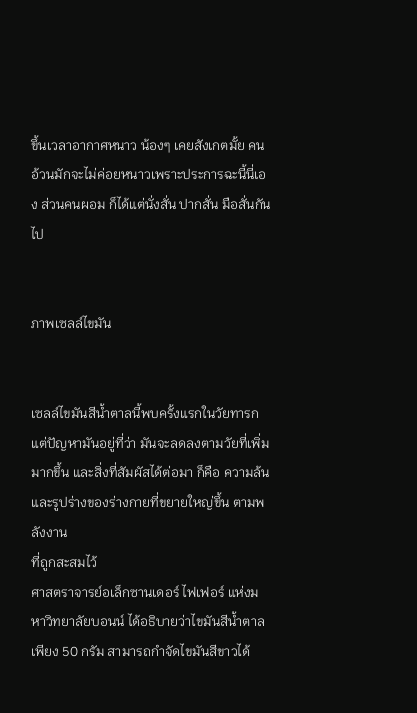ขึ้นเวลาอากาศหนาว น้องๆ เคยสังเกตมั้ย คนอ้วนมักจะไม่ค่อยหนาวเพราะประการฉะนี้นี่เอง ส่วนคนผอม ก็ได้แต่นั่งสั่น ปากสั่น มือสั่นกันไป


ภาพเซลล์ไขมัน


เซลล์ไขมันสีน้ำตาลนี้พบครั้งแรกในวัยทารก แต่ปัญหามันอยู่ที่ว่า มันจะลดลงตามวัยที่เพิ่มมากขึ้น และสิ่งที่สัมผัสได้ต่อมา ก็คือ ความล้น และรูปร่างของร่างกายที่ขยายใหญ่ขึ้น ตามพลังงาน
ที่ถูกสะสมไว้
ศาสตราจารย์อเล็กซานเดอร์ ไฟเฟอร์ แห่งมหาวิทยาลัยบอนน์ ได้อธิบายว่าไขมันสีน้ำตาลเพียง 50 กรัม สามารถกำจัดไขมันสีขาวได้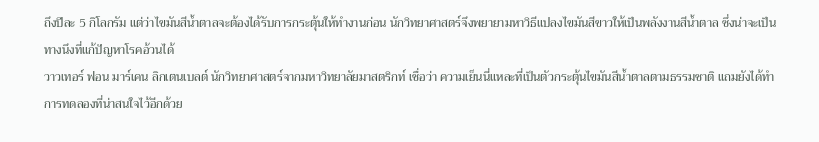ถึงปีละ 5 กิโลกรัม แต่ว่าไขมันสีน้ำตาลจะต้องได้รับการกระตุ้นให้ทำงานก่อน นักวิทยาศาสตร์จึงพยายามหาวิธีแปลงไขมันสีขาวให้เป็นพลังงานสีน้ำตาล ซึ่งน่าจะเป็นทางนึงที่แก้ปัญหาโรคอ้วนได้
วาวเทอร์ ฟอน มาร์เคน ลิกเตนเบลต์ นักวิทยาศาสตร์จากมหาวิทยาลัยมาสตริกท์ เชื่อว่า ความเย็นนี่แหละที่เป็นตัวกระตุ้นไขมันสีน้ำตาลตามธรรมชาติ แถมยังได้ทำการทดลองที่น่าสนใจไว้อีกด้วย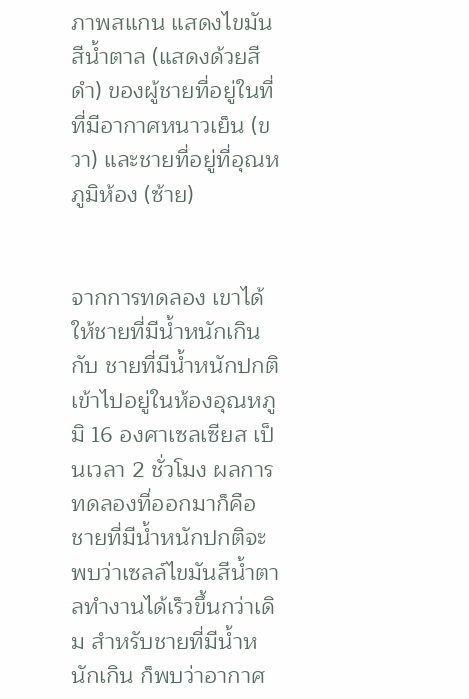ภาพสแกน แสดงไขมันสีน้ำตาล (แสดงด้วยสีดำ) ของผู้ชายที่อยู่ในที่ที่มีอากาศหนาวเย็น (ขวา) และชายที่อยู่ที่อุณหภูมิห้อง (ซ้าย)


จากการทดลอง เขาได้ให้ชายที่มีน้ำหนักเกิน กับ ชายที่มีน้ำหนักปกติ เข้าไปอยู่ในห้องอุณหภูมิ 16 องศาเซลเซียส เป็นเวลา 2 ชั่วโมง ผลการทดลองที่ออกมาก็คือ ชายที่มีน้ำหนักปกติจะพบว่าเซลล์ไขมันสีน้ำตาลทำงานได้เร็วขึ้นกว่าเดิม สำหรับชายที่มีน้ำหนักเกิน ก็พบว่าอากาศ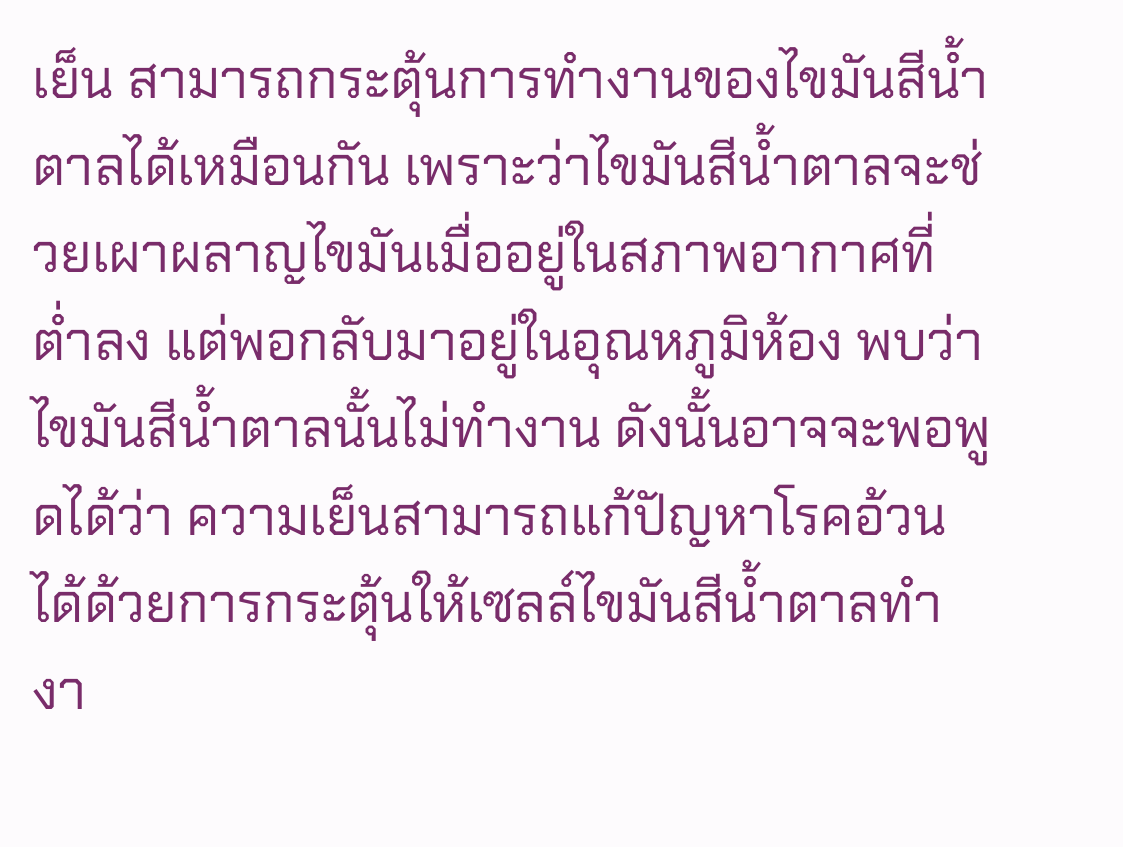เย็น สามารถกระตุ้นการทำงานของไขมันสีน้ำตาลได้เหมือนกัน เพราะว่าไขมันสีน้ำตาลจะช่วยเผาผลาญไขมันเมื่ออยู่ในสภาพอากาศที่ต่ำลง แต่พอกลับมาอยู่ในอุณหภูมิห้อง พบว่าไขมันสีน้ำตาลนั้นไม่ทำงาน ดังนั้นอาจจะพอพูดได้ว่า ความเย็นสามารถแก้ปัญหาโรคอ้วนได้ด้วยการกระตุ้นให้เซลล์ไขมันสีน้ำตาลทำงา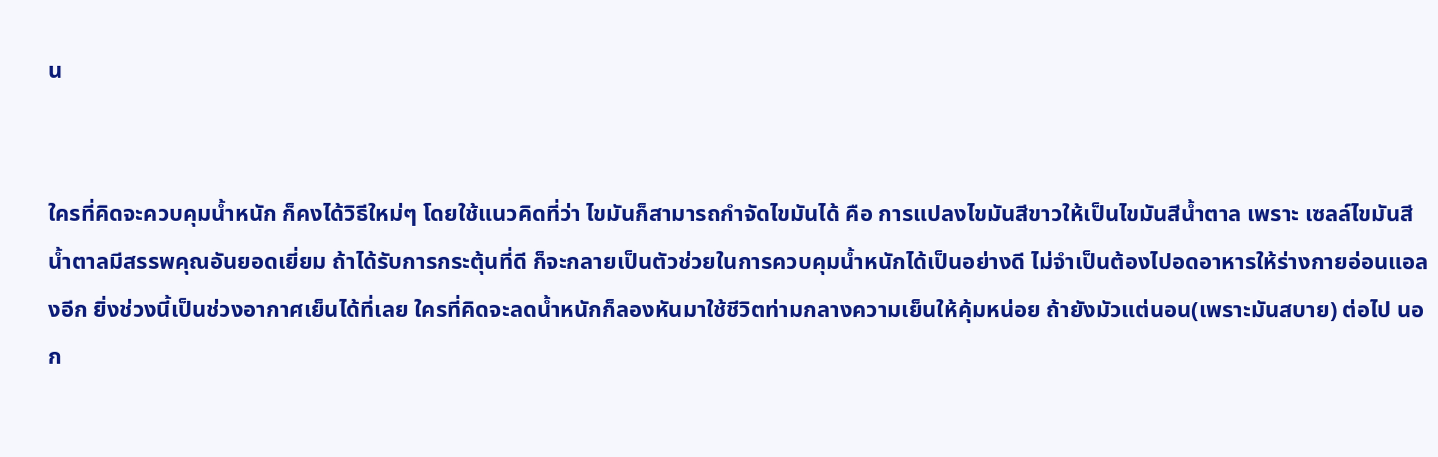น


ใครที่คิดจะควบคุมน้ำหนัก ก็คงได้วิธีใหม่ๆ โดยใช้แนวคิดที่ว่า ไขมันก็สามารถกำจัดไขมันได้ คือ การแปลงไขมันสีขาวให้เป็นไขมันสีน้ำตาล เพราะ เซลล์ไขมันสีน้ำตาลมีสรรพคุณอันยอดเยี่ยม ถ้าได้รับการกระตุ้นที่ดี ก็จะกลายเป็นตัวช่วยในการควบคุมน้ำหนักได้เป็นอย่างดี ไม่จำเป็นต้องไปอดอาหารให้ร่างกายอ่อนแอลงอีก ยิ่งช่วงนี้เป็นช่วงอากาศเย็นได้ที่เลย ใครที่คิดจะลดน้ำหนักก็ลองหันมาใช้ชีวิตท่ามกลางความเย็นให้คุ้มหน่อย ถ้ายังมัวแต่นอน(เพราะมันสบาย) ต่อไป นอก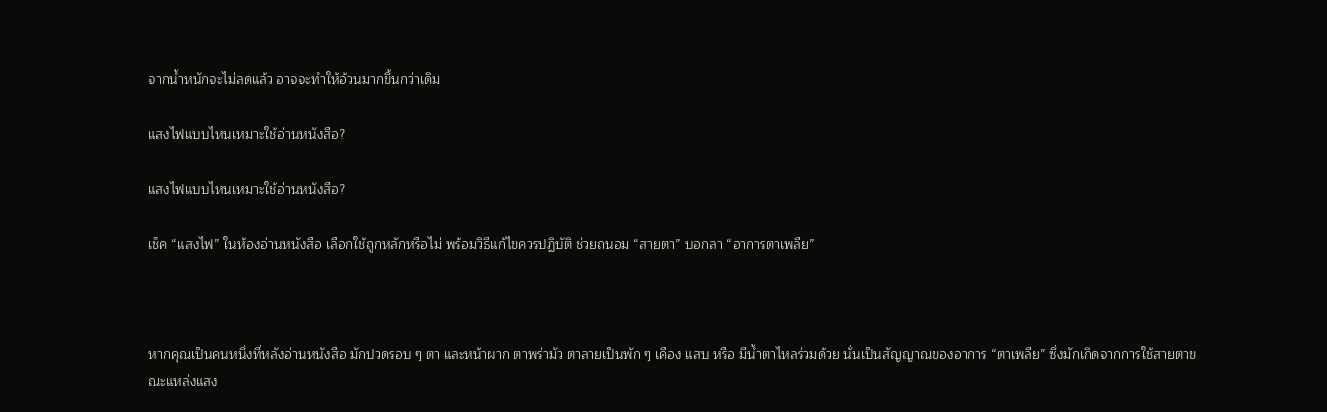จากน้ำหนักจะไม่ลดแล้ว อาจจะทำให้อ้วนมากขึ้นกว่าเดิม

แสงไฟแบบไหนเหมาะใช้อ่านหนังสือ?

แสงไฟแบบไหนเหมาะใช้อ่านหนังสือ?

เช็ค “แสงไฟ” ในห้องอ่านหนังสือ เลือกใช้ถูกหลักหรือไม่ พร้อมวิธีแก้ไขควรปฏิบัติ ช่วยถนอม “สายตา” บอกลา “อาการตาเพลีย”



หากคุณเป็นคนหนึ่งที่หลังอ่านหนังสือ มักปวดรอบ ๆ ตา และหน้าผาก ตาพร่ามัว ตาลายเป็นพัก ๆ เคือง แสบ หรือ มีน้ำตาไหลร่วมด้วย นั่นเป็นสัญญาณของอาการ “ตาเพลีย” ซึ่งมักเกิดจากการใช้สายตาขณะแหล่งแสง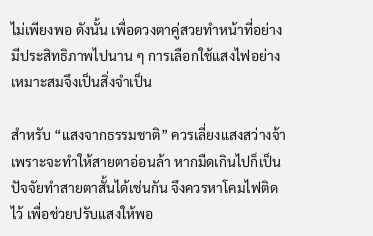ไม่เพียงพอ ดังนั้น เพื่อดวงตาคู่สวยทำหน้าที่อย่างมีประสิทธิภาพไปนาน ๆ การเลือกใช้แสงไฟอย่างเหมาะสมจึงเป็นสิ่งจำเป็น

สำหรับ “แสงจากธรรมชาติ” ควรเลี่ยงแสงสว่างจ้า เพราะจะทำให้สายตาอ่อนล้า หากมืดเกินไปก็เป็นปัจจัยทำสายตาสั้นได้เช่นกัน จึงควรหาโคมไฟติดไว้ เพื่อช่วยปรับแสงให้พอ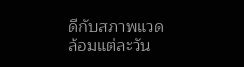ดีกับสภาพแวดล้อมแต่ละวัน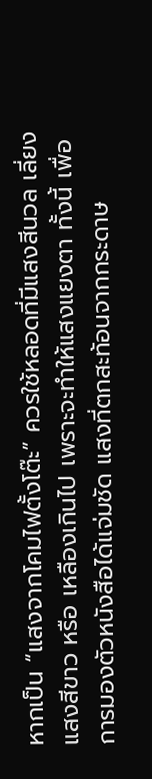หากเป็น “แสงจากโคมไฟตั้งโต๊ะ” ควรใช้หลอดที่มีแสงสีนวล เลี่ยงแสงสีขาว หรือ เหลืองเกินไป เพราะจะทำให้แสงแยงตา ทั้งนี้ เพื่อการมองตัวหนังสือได้แจ่มชัด แสงที่ตกสะท้อนจากกระดาษ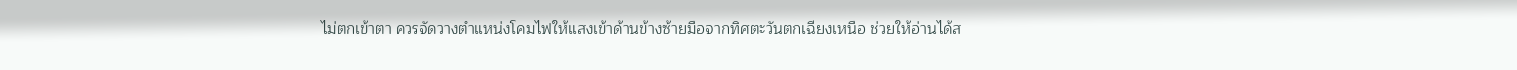ไม่ตกเข้าตา ควรจัดวางตำแหน่งโคมไฟให้แสงเข้าด้านข้างซ้ายมือจากทิศตะวันตกเฉียงเหนือ ช่วยให้อ่านได้ส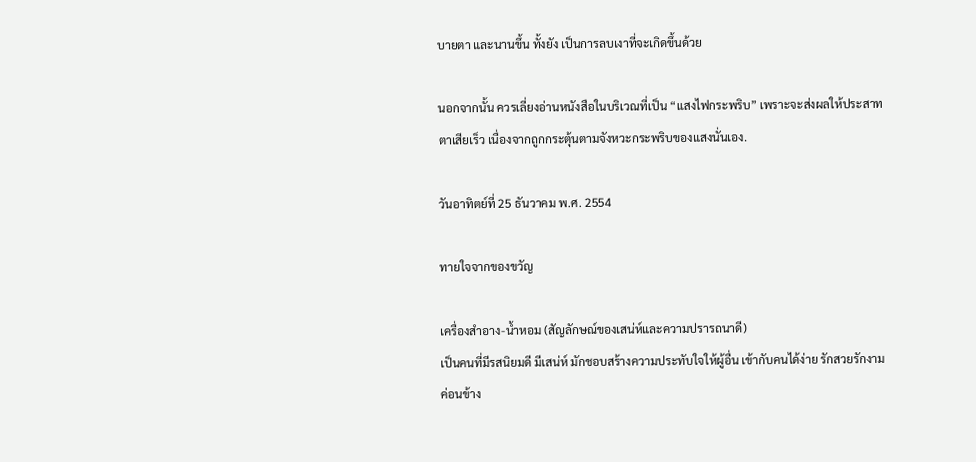บายตา และนานขึ้น ทั้งยัง เป็นการลบเงาที่จะเกิดขึ้นด้วย

นอกจากนั้น ควรเลี่ยงอ่านหนังสือในบริเวณที่เป็น “แสงไฟกระพริบ” เพราะจะส่งผลให้ประสาทตาเสียเร็ว เนื่องจากถูกกระตุ้นตามจังหวะกระพริบของแสงนั่นเอง.

วันอาทิตย์ที่ 25 ธันวาคม พ.ศ. 2554

ทายใจจากของขวัญ

เครื่องสำอาง-น้ำหอม (สัญลักษณ์ของเสน่ห์และความปรารถนาดี)
เป็นคนที่มีรสนิยมดี มีเสน่ห์ มักชอบสร้างความประทับใจให้ผู้อื่น เข้ากับคนได้ง่าย รักสวยรักงาม ค่อนข้าง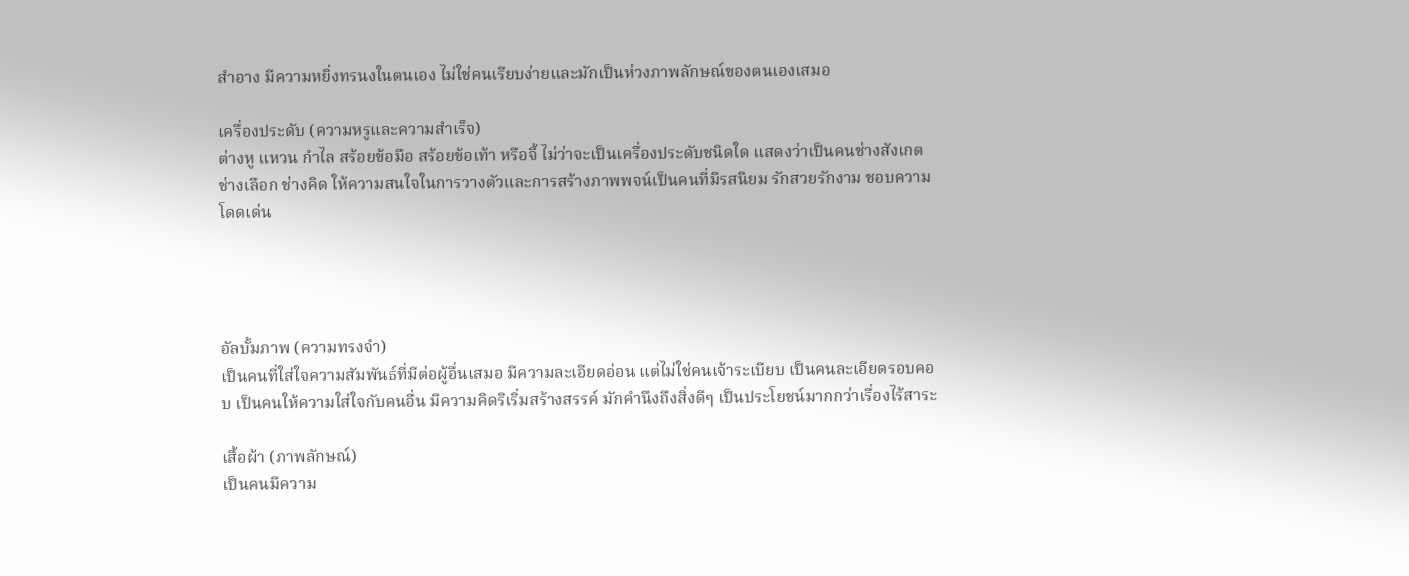สำอาง มีความหยิ่งทรนงในตนเอง ไม่ใช่คนเรียบง่ายและมักเป็นห่วงภาพลักษณ์ของตนเองเสมอ

เครื่องประดับ (ความหรูและความสำเร็จ)
ต่างหู แหวน กำไล สร้อยข้อมือ สร้อยข้อเท้า หรือจี้ ไม่ว่าจะเป็นเครื่องประดับชนิดใด แสดงว่าเป็นคนช่างสังเกต ช่างเลือก ช่างคิด ให้ความสนใจในการวางตัวและการสร้างภาพพจน์เป็นคนที่มีรสนิยม รักสวยรักงาม ชอบความโดดเด่น




อัลบั้มภาพ (ความทรงจำ)
เป็นคนที่ใส่ใจความสัมพันธ์ที่มีต่อผู้อื่นเสมอ มีความละเอียดอ่อน แต่ไม่ใช่คนเจ้าระเบียบ เป็นคนละเอียดรอบคอบ เป็นคนให้ความใส่ใจกับคนอื่น มีความคิดริเริ่มสร้างสรรค์ มักคำนึงถึงสิ่งดีๆ เป็นประโยชน์มากกว่าเรื่องไร้สาระ

เสื้อผ้า (ภาพลักษณ์)
เป็นคนมีความ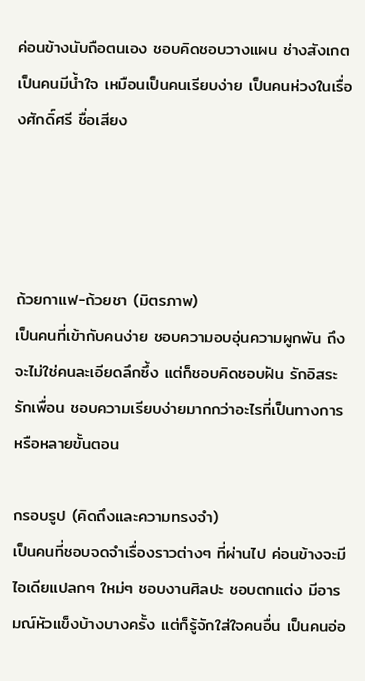ค่อนข้างนับถือตนเอง ชอบคิดชอบวางแผน ช่างสังเกต เป็นคนมีน้ำใจ เหมือนเป็นคนเรียบง่าย เป็นคนห่วงในเรื่องศักดิ์ศรี ชื่อเสียง




ถ้วยกาแฟ-ถ้วยชา (มิตรภาพ)
เป็นคนที่เข้ากับคนง่าย ชอบความอบอุ่นความผูกพัน ถึงจะไม่ใช่คนละเอียดลึกซึ้ง แต่ก็ชอบคิดชอบฝัน รักอิสระ รักเพื่อน ชอบความเรียบง่ายมากกว่าอะไรที่เป็นทางการ หรือหลายขั้นตอน

กรอบรูป (คิดถึงและความทรงจำ)
เป็นคนที่ชอบจดจำเรื่องราวต่างๆ ที่ผ่านไป ค่อนข้างจะมีไอเดียแปลกๆ ใหม่ๆ ชอบงานศิลปะ ชอบตกแต่ง มีอารมณ์หัวแข็งบ้างบางครั้ง แต่ก็รู้จักใส่ใจคนอื่น เป็นคนอ่อ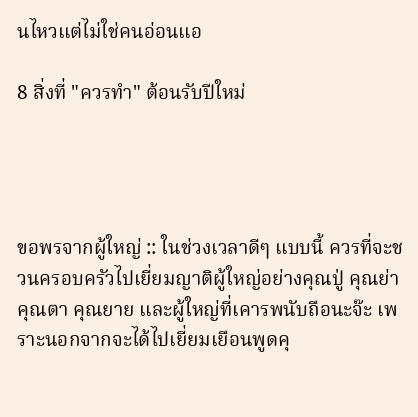นไหวแต่ไม่ใช่คนอ่อนแอ

8 สิ่งที่ "ควรทำ" ต้อนรับปีใหม่




ขอพรจากผู้ใหญ่ :: ในช่วงเวลาดีๆ แบบนี้ ควรที่จะชวนครอบครัวไปเยี่ยมญาติผู้ใหญ่อย่างคุณปู่ คุณย่า คุณตา คุณยาย และผู้ใหญ่ที่เคารพนับถือนะจ๊ะ เพราะนอกจากจะได้ไปเยี่ยมเยือนพูดคุ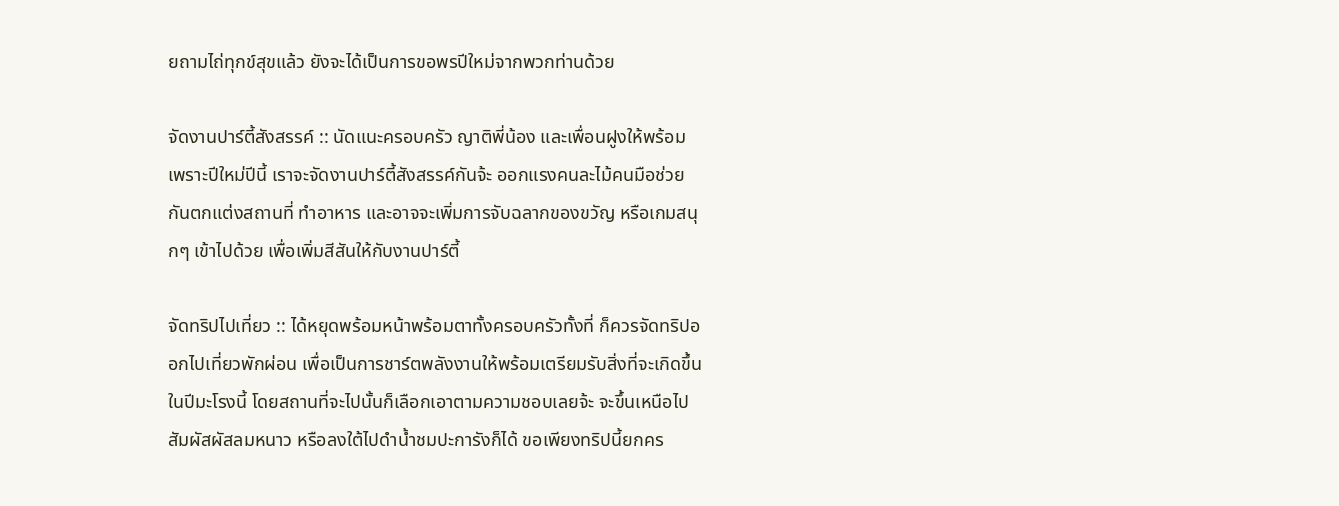ยถามไถ่ทุกข์สุขแล้ว ยังจะได้เป็นการขอพรปีใหม่จากพวกท่านด้วย

จัดงานปาร์ตี้สังสรรค์ :: นัดแนะครอบครัว ญาติพี่น้อง และเพื่อนฝูงให้พร้อม เพราะปีใหม่ปีนี้ เราจะจัดงานปาร์ตี้สังสรรค์กันจ้ะ ออกแรงคนละไม้คนมือช่วยกันตกแต่งสถานที่ ทำอาหาร และอาจจะเพิ่มการจับฉลากของขวัญ หรือเกมสนุกๆ เข้าไปด้วย เพื่อเพิ่มสีสันให้กับงานปาร์ตี้

จัดทริปไปเที่ยว :: ได้หยุดพร้อมหน้าพร้อมตาทั้งครอบครัวทั้งที่ ก็ควรจัดทริปออกไปเที่ยวพักผ่อน เพื่อเป็นการชาร์ตพลังงานให้พร้อมเตรียมรับสิ่งที่จะเกิดขึ้นในปีมะโรงนี้ โดยสถานที่จะไปนั้นก็เลือกเอาตามความชอบเลยจ้ะ จะขึ้นเหนือไปสัมผัสผัสลมหนาว หรือลงใต้ไปดำน้ำชมปะการังก็ได้ ขอเพียงทริปนี้ยกคร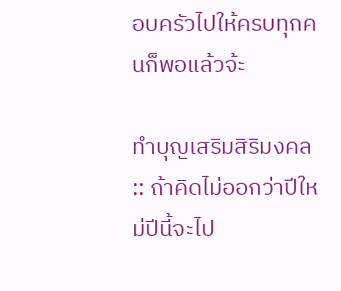อบครัวไปให้ครบทุกคนก็พอแล้วจ้ะ

ทำบุญเสริมสิริมงคล :: ถ้าคิดไม่ออกว่าปีใหม่ปีนี้จะไป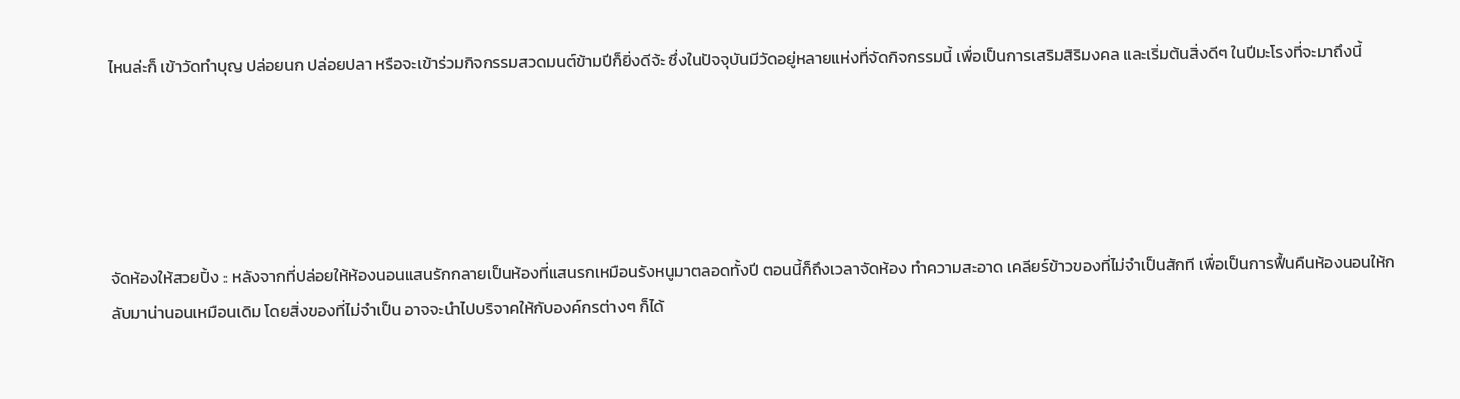ไหนล่ะก็ เข้าวัดทำบุญ ปล่อยนก ปล่อยปลา หรือจะเข้าร่วมกิจกรรมสวดมนต์ข้ามปีก็ยิ่งดีจ้ะ ซึ่งในปัจจุบันมีวัดอยู่หลายแห่งที่จัดกิจกรรมนี้ เพื่อเป็นการเสริมสิริมงคล และเริ่มต้นสิ่งดีๆ ในปีมะโรงที่จะมาถึงนี้





จัดห้องให้สวยปิ้ง :: หลังจากที่ปล่อยให้ห้องนอนแสนรักกลายเป็นห้องที่แสนรกเหมือนรังหนูมาตลอดทั้งปี ตอนนี้ก็ถึงเวลาจัดห้อง ทำความสะอาด เคลียร์ข้าวของที่ไม่จำเป็นสักที เพื่อเป็นการฟื้นคืนห้องนอนให้กลับมาน่านอนเหมือนเดิม โดยสิ่งของที่ไม่จำเป็น อาจจะนำไปบริจาคให้กับองค์กรต่างๆ ก็ได้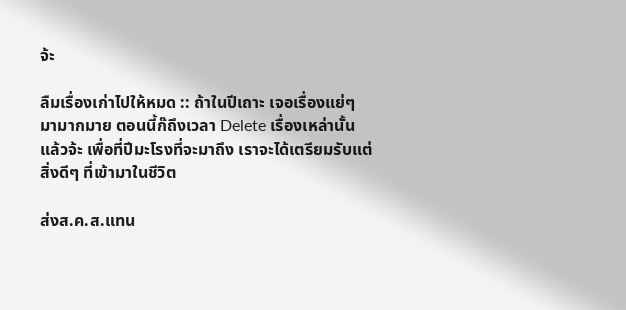จ้ะ

ลืมเรื่องเก่าไปให้หมด :: ถ้าในปีเถาะ เจอเรื่องแย่ๆ มามากมาย ตอนนี้ก๊ถึงเวลา Delete เรื่องเหล่านั้นแล้วจ้ะ เพื่อที่ปีมะโรงที่จะมาถึง เราจะได้เตรียมรับแต่สิ่งดีๆ ที่เข้ามาในชีวิต

ส่งส.ค.ส.แทน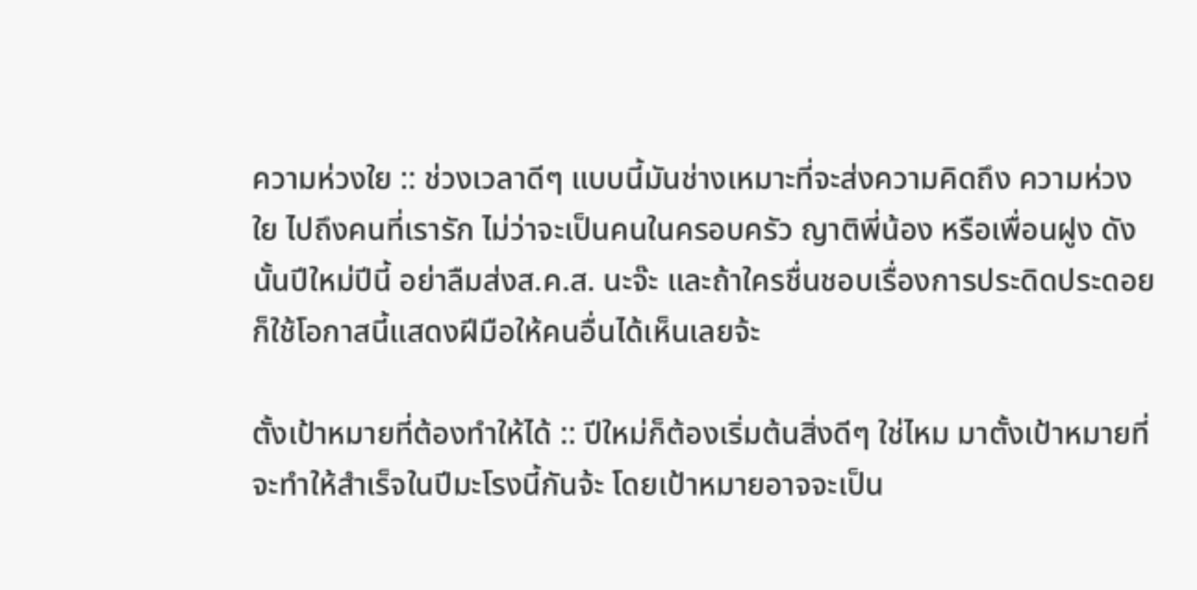ความห่วงใย :: ช่วงเวลาดีๆ แบบนี้มันช่างเหมาะที่จะส่งความคิดถึง ความห่วงใย ไปถึงคนที่เรารัก ไม่ว่าจะเป็นคนในครอบครัว ญาติพี่น้อง หรือเพื่อนฝูง ดังนั้นปีใหม่ปีนี้ อย่าลืมส่งส.ค.ส. นะจ๊ะ และถ้าใครชื่นชอบเรื่องการประดิดประดอยก็ใช้โอกาสนี้แสดงฝีมือให้คนอื่นได้เห็นเลยจ้ะ

ตั้งเป้าหมายที่ต้องทำให้ได้ :: ปีใหม่ก็ต้องเริ่มต้นสิ่งดีๆ ใช่ไหม มาตั้งเป้าหมายที่จะทำให้สำเร็จในปีมะโรงนี้กันจ้ะ โดยเป้าหมายอาจจะเป็น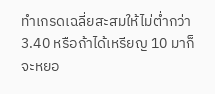ทำเกรดเฉลี่ยสะสมให้ไม่ต่ำกว่า 3.40 หรือถ้าได้เหรียญ 10 มาก็จะหยอ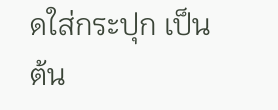ดใส่กระปุก เป็นต้น